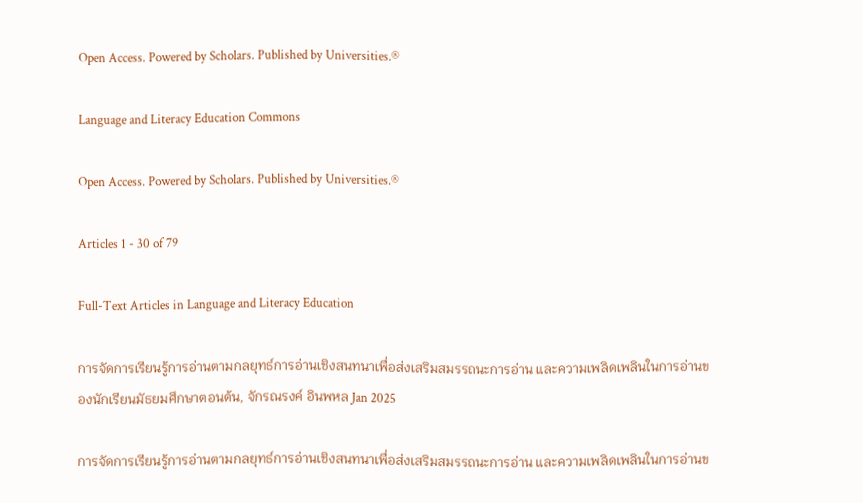Open Access. Powered by Scholars. Published by Universities.®

Language and Literacy Education Commons

Open Access. Powered by Scholars. Published by Universities.®

Articles 1 - 30 of 79

Full-Text Articles in Language and Literacy Education

การจัดการเรียนรู้การอ่านตามกลยุทธ์การอ่านเชิงสนทนาเพื่อส่งเสริมสมรรถนะการอ่าน และความเพลิดเพลินในการอ่านของนักเรียนมัธยมศึกษาตอนต้น, จักรณรงค์ อินพหล Jan 2025

การจัดการเรียนรู้การอ่านตามกลยุทธ์การอ่านเชิงสนทนาเพื่อส่งเสริมสมรรถนะการอ่าน และความเพลิดเพลินในการอ่านข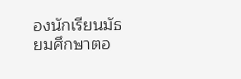องนักเรียนมัธยมศึกษาตอ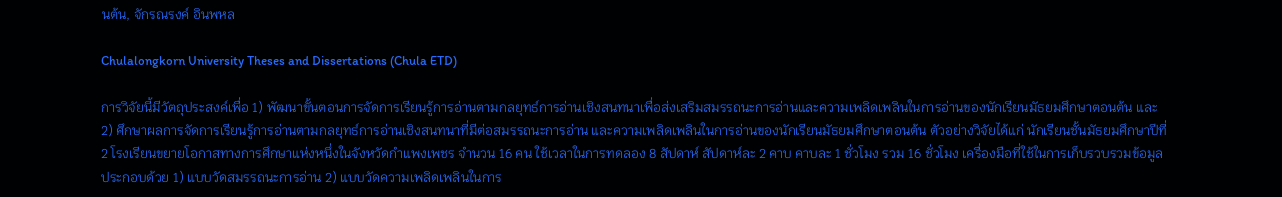นต้น, จักรณรงค์ อินพหล

Chulalongkorn University Theses and Dissertations (Chula ETD)

การวิจัยนี้มีวัตถุประสงค์เพื่อ 1) พัฒนาขั้นตอนการจัดการเรียนรู้การอ่านตามกลยุทธ์การอ่านเชิงสนทนาเพื่อส่งเสริมสมรรถนะการอ่านและความเพลิดเพลินในการอ่านของนักเรียนมัธยมศึกษาตอนต้น และ 2) ศึกษาผลการจัดการเรียนรู้การอ่านตามกลยุทธ์การอ่านเชิงสนทนาที่มีต่อสมรรถนะการอ่าน และความเพลิดเพลินในการอ่านของนักเรียนมัธยมศึกษาตอนต้น ตัวอย่างวิจัยได้แก่ นักเรียนชั้นมัธยมศึกษาปีที่ 2 โรงเรียนขยายโอกาสทางการศึกษาแห่งหนึ่งในจังหวัดกำแพงเพชร จำนวน 16 คน ใช้เวลาในการทดลอง 8 สัปดาห์ สัปดาห์ละ 2 คาบ คาบละ 1 ชั่วโมง รวม 16 ชั่วโมง เครื่องมือที่ใช้ในการเก็บรวบรวมข้อมูลประกอบด้วย 1) แบบวัดสมรรถนะการอ่าน 2) แบบวัดความเพลิดเพลินในการ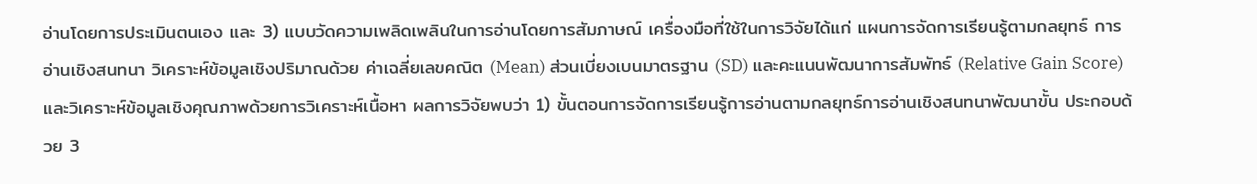อ่านโดยการประเมินตนเอง และ 3) แบบวัดความเพลิดเพลินในการอ่านโดยการสัมภาษณ์ เครื่องมือที่ใช้ในการวิจัยได้แก่ แผนการจัดการเรียนรู้ตามกลยุทธ์ การอ่านเชิงสนทนา วิเคราะห์ข้อมูลเชิงปริมาณด้วย ค่าเฉลี่ยเลขคณิต (Mean) ส่วนเบี่ยงเบนมาตรฐาน (SD) และคะแนนพัฒนาการสัมพัทธ์ (Relative Gain Score) และวิเคราะห์ข้อมูลเชิงคุณภาพด้วยการวิเคราะห์เนื้อหา ผลการวิจัยพบว่า 1) ขั้นตอนการจัดการเรียนรู้การอ่านตามกลยุทธ์การอ่านเชิงสนทนาพัฒนาขั้น ประกอบด้วย 3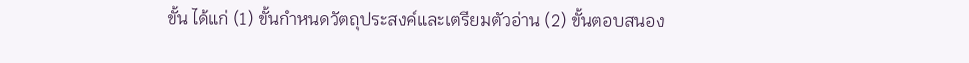ขั้น ได้แก่ (1) ขั้นกำหนดวัตถุประสงค์และเตรียมตัวอ่าน (2) ขั้นตอบสนอง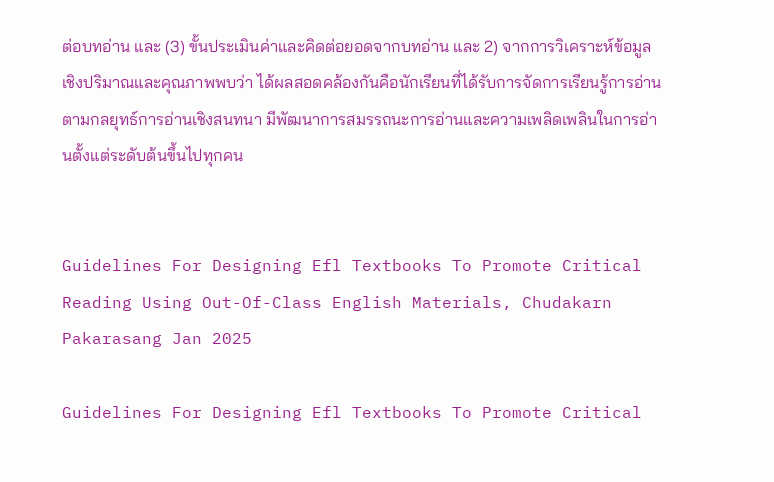ต่อบทอ่าน และ (3) ขั้นประเมินค่าและคิดต่อยอดจากบทอ่าน และ 2) จากการวิเคราะห์ข้อมูลเชิงปริมาณและคุณภาพพบว่า ได้ผลสอดคล้องกันคือนักเรียนที่ได้รับการจัดการเรียนรู้การอ่านตามกลยุทธ์การอ่านเชิงสนทนา มีพัฒนาการสมรรถนะการอ่านและความเพลิดเพลินในการอ่านตั้งแต่ระดับต้นขึ้นไปทุกคน


Guidelines For Designing Efl Textbooks To Promote Critical Reading Using Out-Of-Class English Materials, Chudakarn Pakarasang Jan 2025

Guidelines For Designing Efl Textbooks To Promote Critical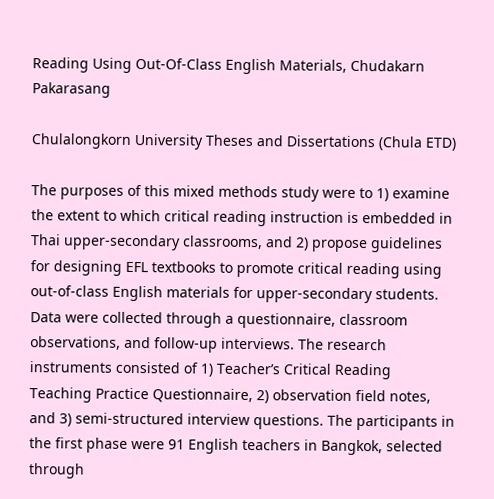Reading Using Out-Of-Class English Materials, Chudakarn Pakarasang

Chulalongkorn University Theses and Dissertations (Chula ETD)

The purposes of this mixed methods study were to 1) examine the extent to which critical reading instruction is embedded in Thai upper-secondary classrooms, and 2) propose guidelines for designing EFL textbooks to promote critical reading using out-of-class English materials for upper-secondary students. Data were collected through a questionnaire, classroom observations, and follow-up interviews. The research instruments consisted of 1) Teacher’s Critical Reading Teaching Practice Questionnaire, 2) observation field notes, and 3) semi-structured interview questions. The participants in the first phase were 91 English teachers in Bangkok, selected through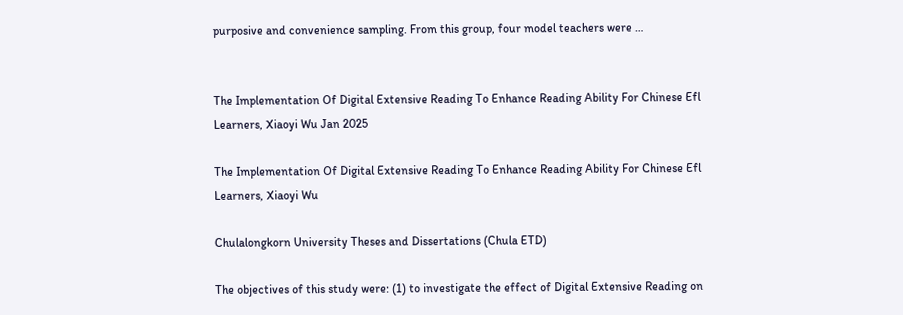purposive and convenience sampling. From this group, four model teachers were …


The Implementation Of Digital Extensive Reading To Enhance Reading Ability For Chinese Efl Learners, Xiaoyi Wu Jan 2025

The Implementation Of Digital Extensive Reading To Enhance Reading Ability For Chinese Efl Learners, Xiaoyi Wu

Chulalongkorn University Theses and Dissertations (Chula ETD)

The objectives of this study were: (1) to investigate the effect of Digital Extensive Reading on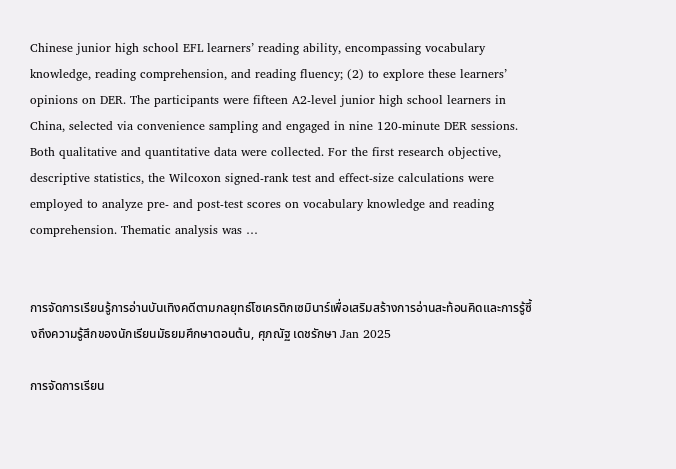Chinese junior high school EFL learners’ reading ability, encompassing vocabulary knowledge, reading comprehension, and reading fluency; (2) to explore these learners’ opinions on DER. The participants were fifteen A2-level junior high school learners in China, selected via convenience sampling and engaged in nine 120-minute DER sessions. Both qualitative and quantitative data were collected. For the first research objective, descriptive statistics, the Wilcoxon signed-rank test and effect-size calculations were employed to analyze pre- and post-test scores on vocabulary knowledge and reading comprehension. Thematic analysis was …


การจัดการเรียนรู้การอ่านบันเทิงคดีตามกลยุทธ์โซเครติกเซมินาร์เพื่อเสริมสร้างการอ่านสะท้อนคิดและการรู้ซึ้งถึงความรู้สึกของนักเรียนมัธยมศึกษาตอนต้น, ศุภณัฐ เดชรักษา Jan 2025

การจัดการเรียน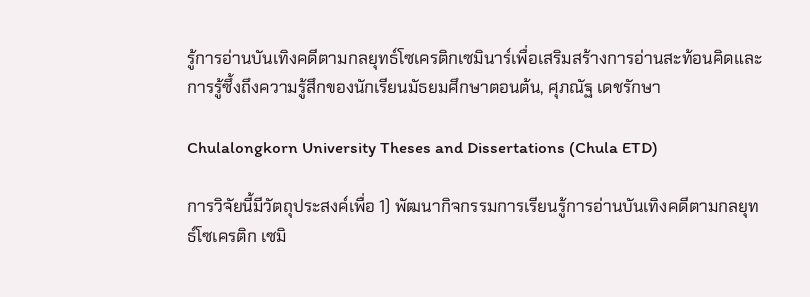รู้การอ่านบันเทิงคดีตามกลยุทธ์โซเครติกเซมินาร์เพื่อเสริมสร้างการอ่านสะท้อนคิดและการรู้ซึ้งถึงความรู้สึกของนักเรียนมัธยมศึกษาตอนต้น, ศุภณัฐ เดชรักษา

Chulalongkorn University Theses and Dissertations (Chula ETD)

การวิจัยนี้มีวัตถุประสงค์เพื่อ 1) พัฒนากิจกรรมการเรียนรู้การอ่านบันเทิงคดีตามกลยุทธ์โซเครติก เซมิ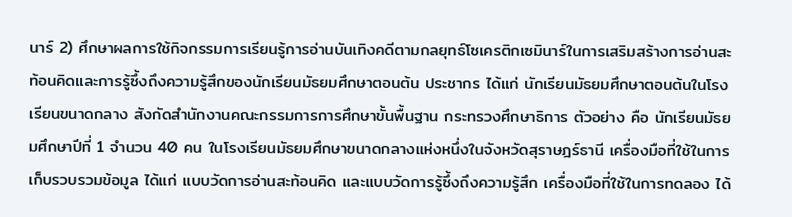นาร์ 2) ศึกษาผลการใช้กิจกรรมการเรียนรู้การอ่านบันเทิงคดีตามกลยุทธ์โซเครติกเซมินาร์ในการเสริมสร้างการอ่านสะท้อนคิดและการรู้ซึ้งถึงความรู้สึกของนักเรียนมัธยมศึกษาตอนต้น ประชากร ได้แก่ นักเรียนมัธยมศึกษาตอนต้นในโรงเรียนขนาดกลาง สังกัดสำนักงานคณะกรรมการการศึกษาขั้นพื้นฐาน กระทรวงศึกษาธิการ ตัวอย่าง คือ นักเรียนมัธยมศึกษาปีที่ 1 จำนวน 40 คน ในโรงเรียนมัธยมศึกษาขนาดกลางแห่งหนึ่งในจังหวัดสุราษฎร์ธานี เครื่องมือที่ใช้ในการเก็บรวบรวมข้อมูล ได้แก่ แบบวัดการอ่านสะท้อนคิด และแบบวัดการรู้ซึ้งถึงความรู้สึก เครื่องมือที่ใช้ในการทดลอง ได้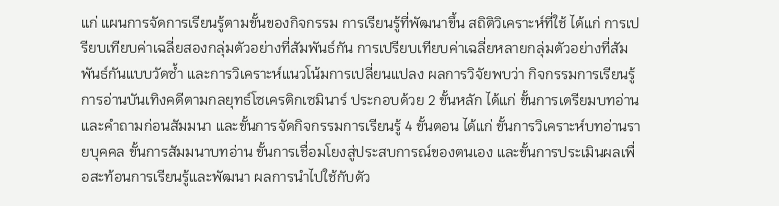แก่ แผนการจัดการเรียนรู้ตามขั้นของกิจกรรม การเรียนรู้ที่พัฒนาขึ้น สถิติวิเคราะห์ที่ใช้ ได้แก่ การเปรียบเทียบค่าเฉลี่ยสองกลุ่มตัวอย่างที่สัมพันธ์กัน การเปรียบเทียบค่าเฉลี่ยหลายกลุ่มตัวอย่างที่สัมพันธ์กันแบบวัดซ้ำ และการวิเคราะห์แนวโน้มการเปลี่ยนแปลง ผลการวิจัยพบว่า กิจกรรมการเรียนรู้การอ่านบันเทิงคดีตามกลยุทธ์โซเครติกเซมินาร์ ประกอบด้วย 2 ขั้นหลัก ได้แก่ ขั้นการเตรียมบทอ่านและคำถามก่อนสัมมนา และขั้นการจัดกิจกรรมการเรียนรู้ 4 ขั้นตอน ได้แก่ ขั้นการวิเคราะห์บทอ่านรายบุคคล ขั้นการสัมมนาบทอ่าน ขั้นการเชื่อมโยงสู่ประสบการณ์ของตนเอง และขั้นการประเมินผลเพื่อสะท้อนการเรียนรู้และพัฒนา ผลการนำไปใช้กับตัว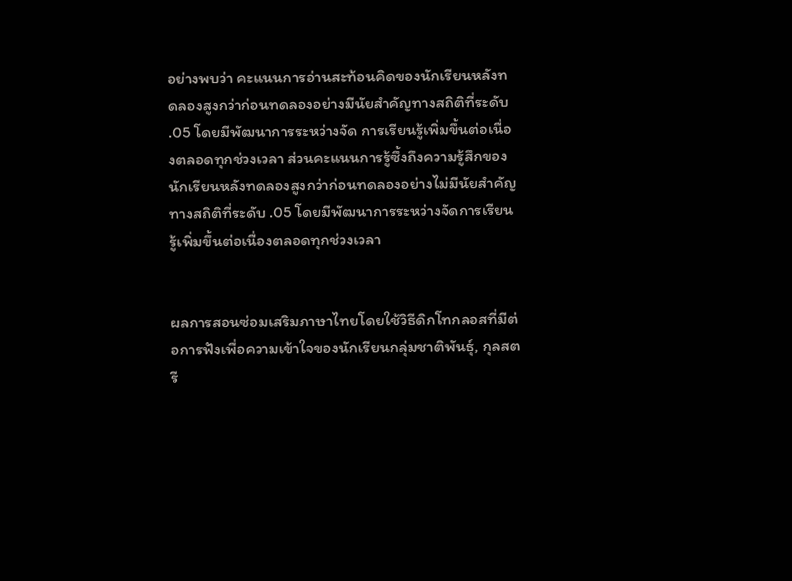อย่างพบว่า คะแนนการอ่านสะท้อนคิดของนักเรียนหลังทดลองสูงกว่าก่อนทดลองอย่างมีนัยสำคัญทางสถิติที่ระดับ .05 โดยมีพัฒนาการระหว่างจัด การเรียนรู้เพิ่มขึ้นต่อเนื่องตลอดทุกช่วงเวลา ส่วนคะแนนการรู้ซึ้งถึงความรู้สึกของนักเรียนหลังทดลองสูงกว่าก่อนทดลองอย่างไม่มีนัยสำคัญทางสถิติที่ระดับ .05 โดยมีพัฒนาการระหว่างจัดการเรียนรู้เพิ่มขึ้นต่อเนื่องตลอดทุกช่วงเวลา


ผลการสอนซ่อมเสริมภาษาไทยโดยใช้วิธีดิกโทกลอสที่มีต่อการฟังเพื่อความเข้าใจของนักเรียนกลุ่มชาติพันธุ์, กุลสตรี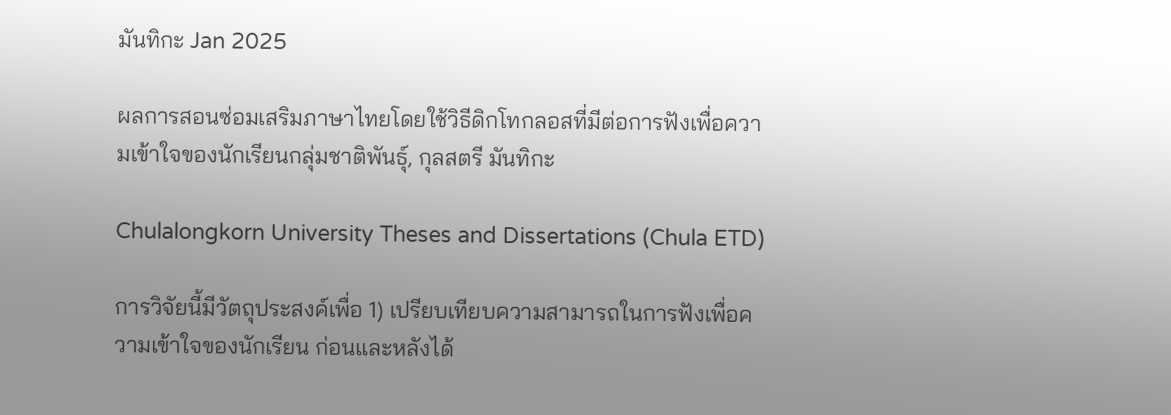มันทิกะ Jan 2025

ผลการสอนซ่อมเสริมภาษาไทยโดยใช้วิธีดิกโทกลอสที่มีต่อการฟังเพื่อความเข้าใจของนักเรียนกลุ่มชาติพันธุ์, กุลสตรี มันทิกะ

Chulalongkorn University Theses and Dissertations (Chula ETD)

การวิจัยนี้มีวัตถุประสงค์เพื่อ 1) เปรียบเทียบความสามารถในการฟังเพื่อความเข้าใจของนักเรียน ก่อนและหลังได้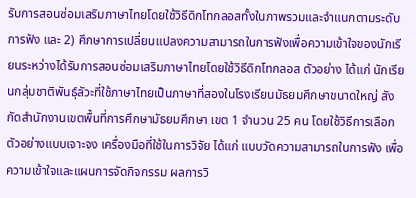รับการสอนซ่อมเสริมภาษาไทยโดยใช้วิธีดิกโทกลอสทั้งในภาพรวมและจำแนกตามระดับการฟัง และ 2) ศึกษาการเปลี่ยนแปลงความสามารถในการฟังเพื่อความเข้าใจของนักเรียนระหว่างได้รับการสอนซ่อมเสริมภาษาไทยโดยใช้วิธีดิกโทกลอส ตัวอย่าง ได้แก่ นักเรียนกลุ่มชาติพันธุ์ลัวะที่ใช้ภาษาไทยเป็นภาษาที่สองในโรงเรียนมัธยมศึกษาขนาดใหญ่ สังกัดสำนักงานเขตพื้นที่การศึกษามัธยมศึกษา เขต 1 จำนวน 25 คน โดยใช้วิธีการเลือกตัวอย่างแบบเจาะจง เครื่องมือที่ใช้ในการวิจัย ได้แก่ แบบวัดความสามารถในการฟัง เพื่อความเข้าใจและแผนการจัดกิจกรรม ผลการวิ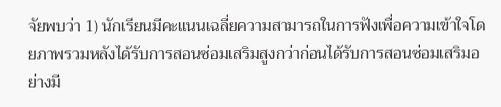จัยพบว่า 1) นักเรียนมีคะแนนเฉลี่ยความสามารถในการฟังเพื่อความเข้าใจโดยภาพรวมหลังได้รับการสอนซ่อมเสริมสูงกว่าก่อนได้รับการสอนซ่อมเสริมอย่างมี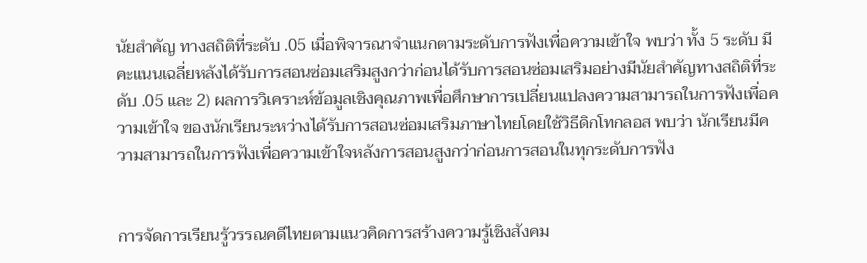นัยสำคัญ ทางสถิติที่ระดับ .05 เมื่อพิจารณาจำแนกตามระดับการฟังเพื่อความเข้าใจ พบว่า ทั้ง 5 ระดับ มีคะแนนเฉลี่ยหลังได้รับการสอนซ่อมเสริมสูงกว่าก่อนได้รับการสอนซ่อมเสริมอย่างมีนัยสำคัญทางสถิติที่ระดับ .05 และ 2) ผลการวิเคราะห์ข้อมูลเชิงคุณภาพเพื่อศึกษาการเปลี่ยนแปลงความสามารถในการฟังเพื่อความเข้าใจ ของนักเรียนระหว่างได้รับการสอนซ่อมเสริมภาษาไทยโดยใช้วิธีดิกโทกลอส พบว่า นักเรียนมีความสามารถในการฟังเพื่อความเข้าใจหลังการสอนสูงกว่าก่อนการสอนในทุกระดับการฟัง


การจัดการเรียนรู้วรรณคดีไทยตามแนวคิดการสร้างความรู้เชิงสังคม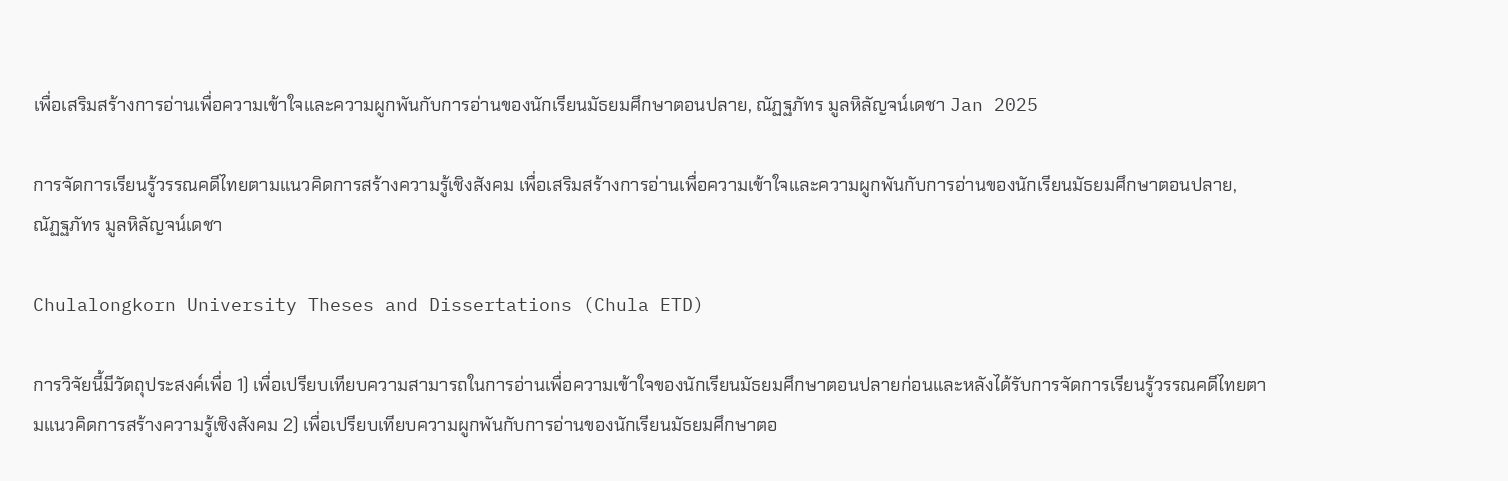เพื่อเสริมสร้างการอ่านเพื่อความเข้าใจและความผูกพันกับการอ่านของนักเรียนมัธยมศึกษาตอนปลาย, ณัฏฐภัทร มูลหิลัญจน์เดชา Jan 2025

การจัดการเรียนรู้วรรณคดีไทยตามแนวคิดการสร้างความรู้เชิงสังคม เพื่อเสริมสร้างการอ่านเพื่อความเข้าใจและความผูกพันกับการอ่านของนักเรียนมัธยมศึกษาตอนปลาย, ณัฏฐภัทร มูลหิลัญจน์เดชา

Chulalongkorn University Theses and Dissertations (Chula ETD)

การวิจัยนี้มีวัตถุประสงค์เพื่อ 1) เพื่อเปรียบเทียบความสามารถในการอ่านเพื่อความเข้าใจของนักเรียนมัธยมศึกษาตอนปลายก่อนและหลังได้รับการจัดการเรียนรู้วรรณคดีไทยตามแนวคิดการสร้างความรู้เชิงสังคม 2) เพื่อเปรียบเทียบความผูกพันกับการอ่านของนักเรียนมัธยมศึกษาตอ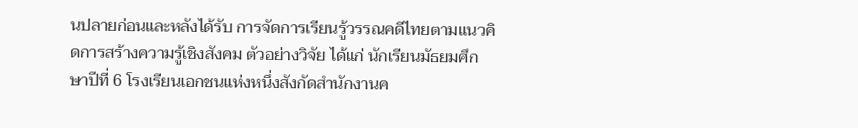นปลายก่อนและหลังได้รับ การจัดการเรียนรู้วรรณคดีไทยตามแนวคิดการสร้างความรู้เชิงสังคม ตัวอย่างวิจัย ได้แก่ นักเรียนมัธยมศึกษาปีที่ 6 โรงเรียนเอกชนแห่งหนึ่งสังกัดสำนักงานค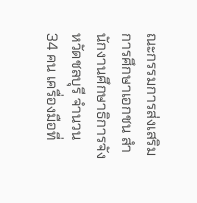ณะกรรมการส่งเสริมการศึกษาเอกชน สำนักงานศึกษาธิการจังหวัดชลบุรี จำนวน 34 คน เครื่องมือที่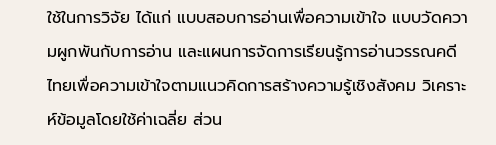ใช้ในการวิจัย ได้แก่ แบบสอบการอ่านเพื่อความเข้าใจ แบบวัดความผูกพันกับการอ่าน และแผนการจัดการเรียนรู้การอ่านวรรณคดีไทยเพื่อความเข้าใจตามแนวคิดการสร้างความรู้เชิงสังคม วิเคราะห์ข้อมูลโดยใช้ค่าเฉลี่ย ส่วน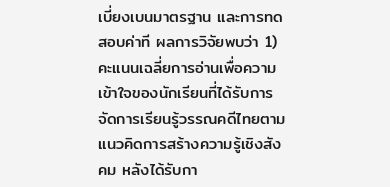เบี่ยงเบนมาตรฐาน และการทดสอบค่าที ผลการวิจัยพบว่า 1) คะแนนเฉลี่ยการอ่านเพื่อความเข้าใจของนักเรียนที่ได้รับการจัดการเรียนรู้วรรณคดีไทยตามแนวคิดการสร้างความรู้เชิงสังคม หลังได้รับกา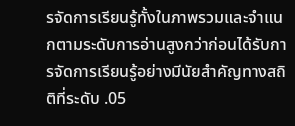รจัดการเรียนรู้ทั้งในภาพรวมและจำแนกตามระดับการอ่านสูงกว่าก่อนได้รับการจัดการเรียนรู้อย่างมีนัยสำคัญทางสถิติที่ระดับ .05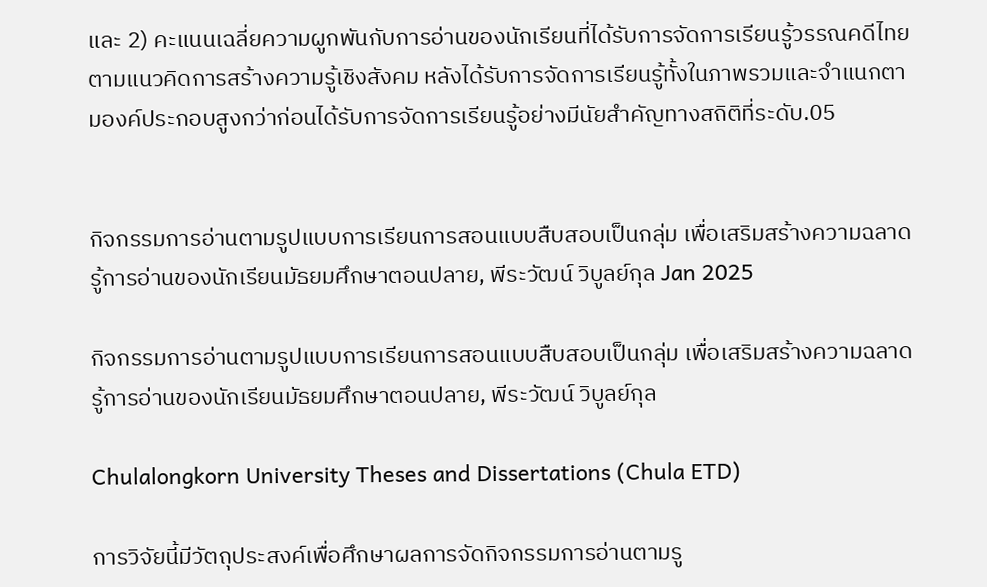และ 2) คะแนนเฉลี่ยความผูกพันกับการอ่านของนักเรียนที่ได้รับการจัดการเรียนรู้วรรณคดีไทยตามแนวคิดการสร้างความรู้เชิงสังคม หลังได้รับการจัดการเรียนรู้ทั้งในภาพรวมและจำแนกตามองค์ประกอบสูงกว่าก่อนได้รับการจัดการเรียนรู้อย่างมีนัยสำคัญทางสถิติที่ระดับ.05


กิจกรรมการอ่านตามรูปแบบการเรียนการสอนแบบสืบสอบเป็นกลุ่ม เพื่อเสริมสร้างความฉลาดรู้การอ่านของนักเรียนมัธยมศึกษาตอนปลาย, พีระวัฒน์ วิบูลย์กุล Jan 2025

กิจกรรมการอ่านตามรูปแบบการเรียนการสอนแบบสืบสอบเป็นกลุ่ม เพื่อเสริมสร้างความฉลาดรู้การอ่านของนักเรียนมัธยมศึกษาตอนปลาย, พีระวัฒน์ วิบูลย์กุล

Chulalongkorn University Theses and Dissertations (Chula ETD)

การวิจัยนี้มีวัตถุประสงค์เพื่อศึกษาผลการจัดกิจกรรมการอ่านตามรู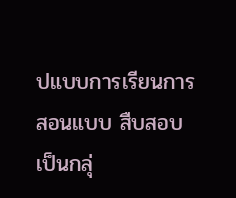ปแบบการเรียนการสอนแบบ สืบสอบเป็นกลุ่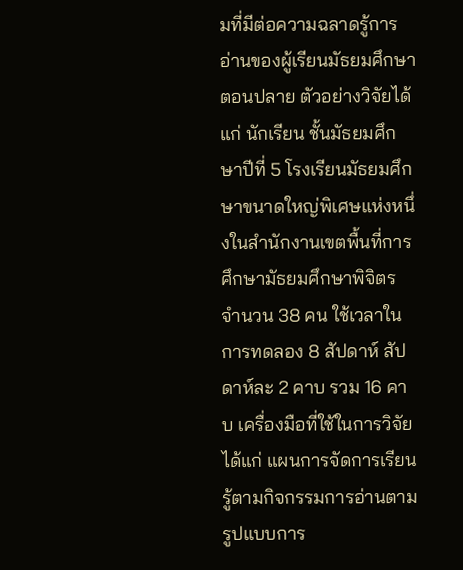มที่มีต่อความฉลาดรู้การอ่านของผู้เรียนมัธยมศึกษาตอนปลาย ตัวอย่างวิจัยได้แก่ นักเรียน ชั้นมัธยมศึกษาปีที่ 5 โรงเรียนมัธยมศึกษาขนาดใหญ่พิเศษแห่งหนึ่งในสำนักงานเขตพื้นที่การศึกษามัธยมศึกษาพิจิตร จำนวน 38 คน ใช้เวลาในการทดลอง 8 สัปดาห์ สัปดาห์ละ 2 คาบ รวม 16 คาบ เครื่องมือที่ใช้ในการวิจัย ได้แก่ แผนการจัดการเรียนรู้ตามกิจกรรมการอ่านตามรูปแบบการ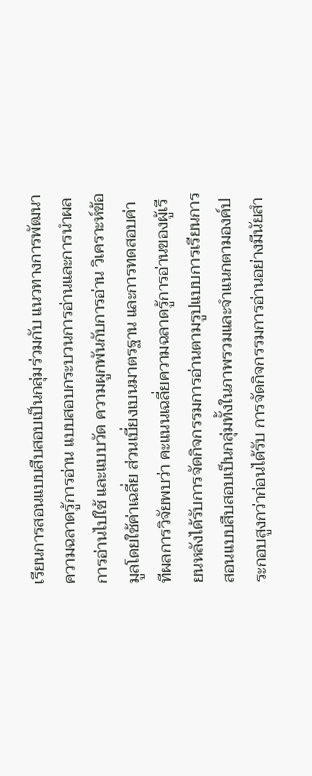เรียนการสอนแบบสืบสอบเป็นกลุ่มร่วมกับ แนวทางการพัฒนาความฉลาดรู้การอ่าน แบบสอบกระบวนการอ่านและการนำผลการอ่านไปใช้ และแบบวัด ความผูกพันกับการอ่าน วิเคราะห์ข้อมูลโดยใช้ค่าเฉลี่ย ส่วนเบี่ยงเบนมาตรฐาน และการทดสอบค่าทีผลการวิจัยพบว่า คะแนนเฉลี่ยความฉลาดรู้การอ่านของผู้เรียนหลังได้รับการจัดกิจกรรมการอ่านตามรูปแบบการเรียนการสอนแบบสืบสอบเป็นกลุ่มทั้งในภาพรวมและจำแนกตามองค์ประกอบสูงกว่าก่อนได้รับ การจัดกิจกรรมการอ่านอย่างมีนัยสำ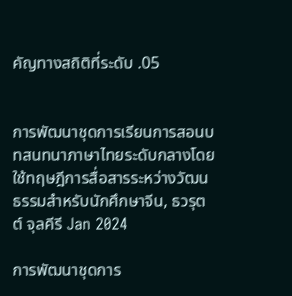คัญทางสถิติที่ระดับ .05


การพัฒนาชุดการเรียนการสอนบทสนทนาภาษาไทยระดับกลางโดยใช้ทฤษฎีการสื่อสารระหว่างวัฒนธรรมสำหรับนักศึกษาจีน, ธวรุตต์ จุลคีรี Jan 2024

การพัฒนาชุดการ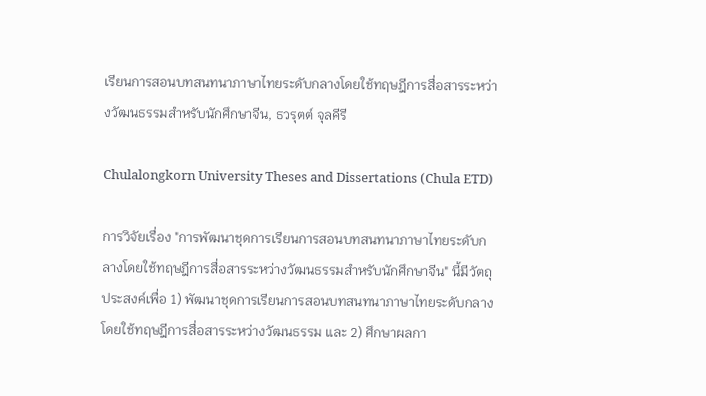เรียนการสอนบทสนทนาภาษาไทยระดับกลางโดยใช้ทฤษฎีการสื่อสารระหว่างวัฒนธรรมสำหรับนักศึกษาจีน, ธวรุตต์ จุลคีรี

Chulalongkorn University Theses and Dissertations (Chula ETD)

การวิจัยเรื่อง "การพัฒนาชุดการเรียนการสอนบทสนทนาภาษาไทยระดับกลางโดยใช้ทฤษฎีการสื่อสารระหว่างวัฒนธรรมสำหรับนักศึกษาจีน" นี้มีวัตถุประสงค์เพื่อ 1) พัฒนาชุดการเรียนการสอนบทสนทนาภาษาไทยระดับกลางโดยใช้ทฤษฎีการสื่อสารระหว่างวัฒนธรรม และ 2) ศึกษาผลกา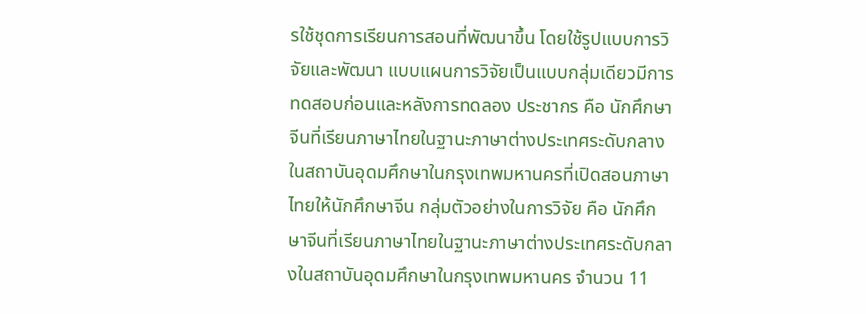รใช้ชุดการเรียนการสอนที่พัฒนาขึ้น โดยใช้รูปแบบการวิจัยและพัฒนา แบบแผนการวิจัยเป็นแบบกลุ่มเดียวมีการทดสอบก่อนและหลังการทดลอง ประชากร คือ นักศึกษาจีนที่เรียนภาษาไทยในฐานะภาษาต่างประเทศระดับกลางในสถาบันอุดมศึกษาในกรุงเทพมหานครที่เปิดสอนภาษาไทยให้นักศึกษาจีน กลุ่มตัวอย่างในการวิจัย คือ นักศึกษาจีนที่เรียนภาษาไทยในฐานะภาษาต่างประเทศระดับกลางในสถาบันอุดมศึกษาในกรุงเทพมหานคร จำนวน 11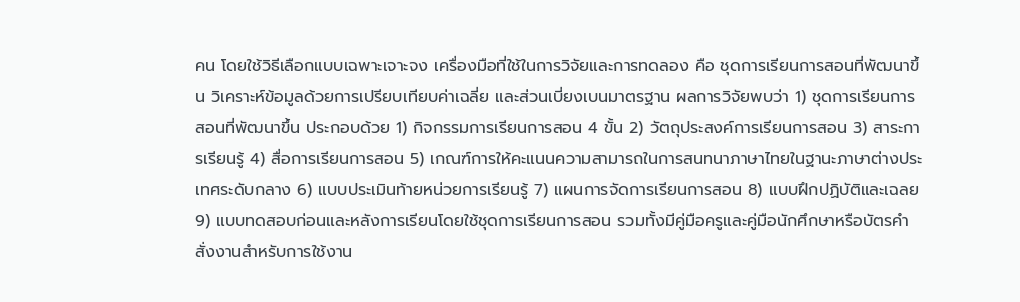คน โดยใช้วิธีเลือกแบบเฉพาะเจาะจง เครื่องมือที่ใช้ในการวิจัยและการทดลอง คือ ชุดการเรียนการสอนที่พัฒนาขึ้น วิเคราะห์ข้อมูลด้วยการเปรียบเทียบค่าเฉลี่ย และส่วนเบี่ยงเบนมาตรฐาน ผลการวิจัยพบว่า 1) ชุดการเรียนการสอนที่พัฒนาขึ้น ประกอบด้วย 1) กิจกรรมการเรียนการสอน 4 ขั้น 2) วัตถุประสงค์การเรียนการสอน 3) สาระการเรียนรู้ 4) สื่อการเรียนการสอน 5) เกณฑ์การให้คะแนนความสามารถในการสนทนาภาษาไทยในฐานะภาษาต่างประเทศระดับกลาง 6) แบบประเมินท้ายหน่วยการเรียนรู้ 7) แผนการจัดการเรียนการสอน 8) แบบฝึกปฏิบัติและเฉลย 9) แบบทดสอบก่อนและหลังการเรียนโดยใช้ชุดการเรียนการสอน รวมทั้งมีคู่มือครูและคู่มือนักศึกษาหรือบัตรคำสั่งงานสำหรับการใช้งาน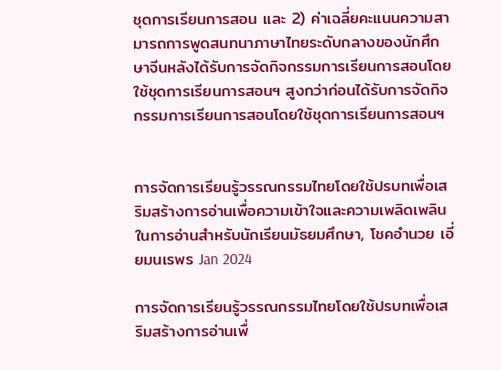ชุดการเรียนการสอน และ 2) ค่าเฉลี่ยคะแนนความสามารถการพูดสนทนาภาษาไทยระดับกลางของนักศึกษาจีนหลังได้รับการจัดกิจกรรมการเรียนการสอนโดยใช้ชุดการเรียนการสอนฯ สูงกว่าก่อนได้รับการจัดกิจกรรมการเรียนการสอนโดยใช้ชุดการเรียนการสอนฯ


การจัดการเรียนรู้วรรณกรรมไทยโดยใช้ปรบทเพื่อเสริมสร้างการอ่านเพื่อความเข้าใจและความเพลิดเพลินในการอ่านสำหรับนักเรียนมัธยมศึกษา, โชคอำนวย เอี่ยมนเรพร Jan 2024

การจัดการเรียนรู้วรรณกรรมไทยโดยใช้ปรบทเพื่อเสริมสร้างการอ่านเพื่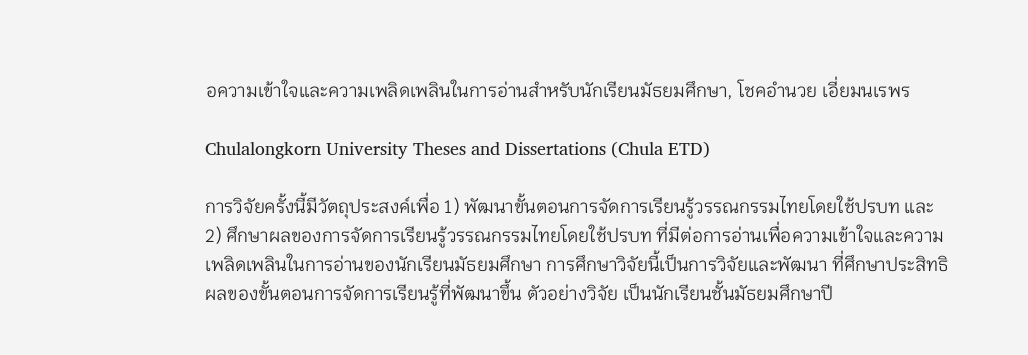อความเข้าใจและความเพลิดเพลินในการอ่านสำหรับนักเรียนมัธยมศึกษา, โชคอำนวย เอี่ยมนเรพร

Chulalongkorn University Theses and Dissertations (Chula ETD)

การวิจัยครั้งนี้มีวัตถุประสงค์เพื่อ 1) พัฒนาขั้นตอนการจัดการเรียนรู้วรรณกรรมไทยโดยใช้ปรบท และ 2) ศึกษาผลของการจัดการเรียนรู้วรรณกรรมไทยโดยใช้ปรบท ที่มีต่อการอ่านเพื่อความเข้าใจและความเพลิดเพลินในการอ่านของนักเรียนมัธยมศึกษา การศึกษาวิจัยนี้เป็นการวิจัยและพัฒนา ที่ศึกษาประสิทธิผลของขั้นตอนการจัดการเรียนรู้ที่พัฒนาขึ้น ตัวอย่างวิจัย เป็นนักเรียนชั้นมัธยมศึกษาปี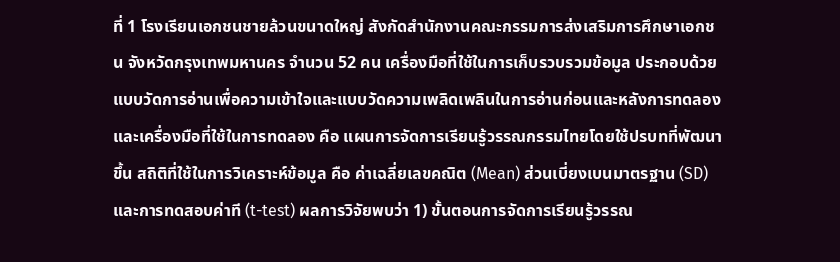ที่ 1 โรงเรียนเอกชนชายล้วนขนาดใหญ่ สังกัดสำนักงานคณะกรรมการส่งเสริมการศึกษาเอกชน จังหวัดกรุงเทพมหานคร จำนวน 52 คน เครื่องมือที่ใช้ในการเก็บรวบรวมข้อมูล ประกอบด้วย แบบวัดการอ่านเพื่อความเข้าใจและแบบวัดความเพลิดเพลินในการอ่านก่อนและหลังการทดลอง และเครื่องมือที่ใช้ในการทดลอง คือ แผนการจัดการเรียนรู้วรรณกรรมไทยโดยใช้ปรบทที่พัฒนาขึ้น สถิติที่ใช้ในการวิเคราะห์ข้อมูล คือ ค่าเฉลี่ยเลขคณิต (Mean) ส่วนเบี่ยงเบนมาตรฐาน (SD) และการทดสอบค่าที (t-test) ผลการวิจัยพบว่า 1) ขั้นตอนการจัดการเรียนรู้วรรณ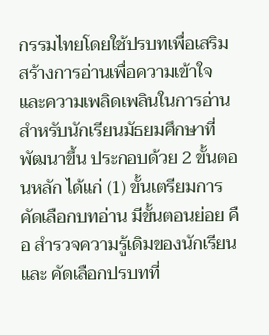กรรมไทยโดยใช้ปรบทเพื่อเสริมสร้างการอ่านเพื่อความเข้าใจและความเพลิดเพลินในการอ่านสำหรับนักเรียนมัธยมศึกษาที่พัฒนาขึ้น ประกอบด้วย 2 ขั้นตอนหลัก ได้แก่ (1) ขั้นเตรียมการคัดเลือกบทอ่าน มีขั้นตอนย่อย คือ สำรวจความรู้เดิมของนักเรียน และ คัดเลือกปรบทที่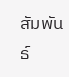สัมพันธ์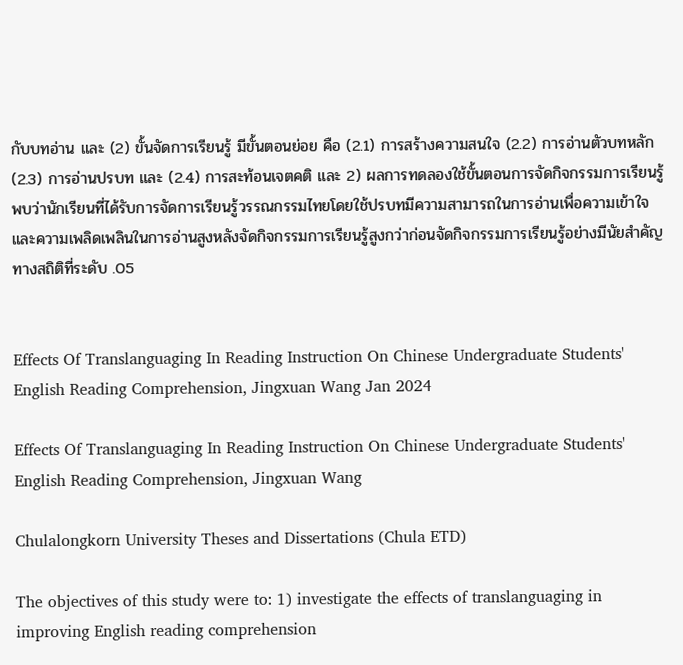กับบทอ่าน และ (2) ขั้นจัดการเรียนรู้ มีขั้นตอนย่อย คือ (2.1) การสร้างความสนใจ (2.2) การอ่านตัวบทหลัก (2.3) การอ่านปรบท และ (2.4) การสะท้อนเจตคติ และ 2) ผลการทดลองใช้ขั้นตอนการจัดกิจกรรมการเรียนรู้ พบว่านักเรียนที่ได้รับการจัดการเรียนรู้วรรณกรรมไทยโดยใช้ปรบทมีความสามารถในการอ่านเพื่อความเข้าใจและความเพลิดเพลินในการอ่านสูงหลังจัดกิจกรรมการเรียนรู้สูงกว่าก่อนจัดกิจกรรมการเรียนรู้อย่างมีนัยสําคัญทางสถิติที่ระดับ .05


Effects Of Translanguaging In Reading Instruction On Chinese Undergraduate Students' English Reading Comprehension, Jingxuan Wang Jan 2024

Effects Of Translanguaging In Reading Instruction On Chinese Undergraduate Students' English Reading Comprehension, Jingxuan Wang

Chulalongkorn University Theses and Dissertations (Chula ETD)

The objectives of this study were to: 1) investigate the effects of translanguaging in improving English reading comprehension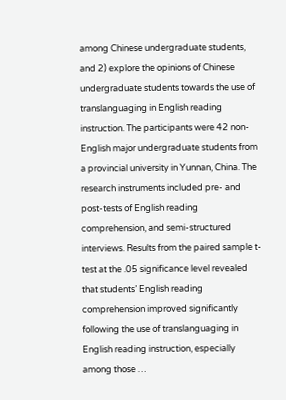among Chinese undergraduate students, and 2) explore the opinions of Chinese undergraduate students towards the use of translanguaging in English reading instruction. The participants were 42 non-English major undergraduate students from a provincial university in Yunnan, China. The research instruments included pre- and post-tests of English reading comprehension, and semi-structured interviews. Results from the paired sample t-test at the .05 significance level revealed that students’ English reading comprehension improved significantly following the use of translanguaging in English reading instruction, especially among those …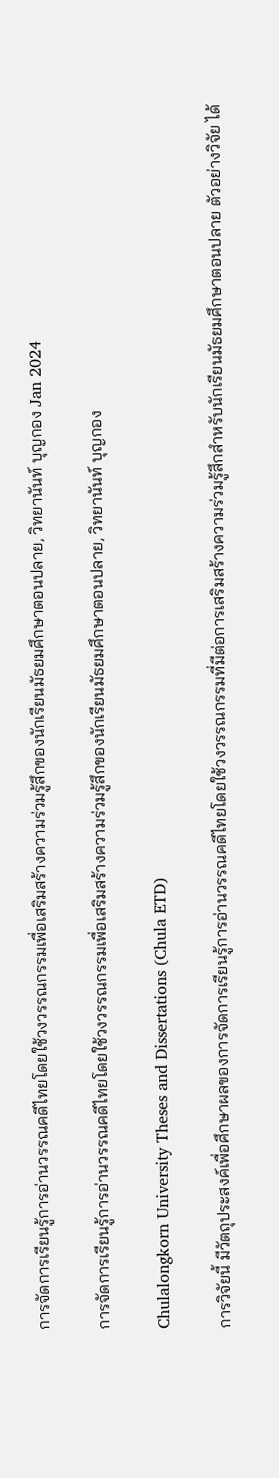การจัดการเรียนรู้การอ่านวรรณคดีไทยโดยใช้วงวรรณกรรมเพื่อเสริมสร้างความร่วมรู้สึกของนักเรียนมัธยมศึกษาตอนปลาย, วิทยานันท์ บุญกอง Jan 2024

การจัดการเรียนรู้การอ่านวรรณคดีไทยโดยใช้วงวรรณกรรมเพื่อเสริมสร้างความร่วมรู้สึกของนักเรียนมัธยมศึกษาตอนปลาย, วิทยานันท์ บุญกอง

Chulalongkorn University Theses and Dissertations (Chula ETD)

การวิจัยนี้ มีวัตถุประสงค์เพื่อศึกษาผลของการจัดการเรียนรู้การอ่านวรรณคดีไทยโดยใช้วงวรรณกรรมที่มีต่อการเสริมสร้างความร่วมรู้สึกสำหรับนักเรียนมัธยมศึกษาตอนปลาย ตัวอย่างวิจัย ได้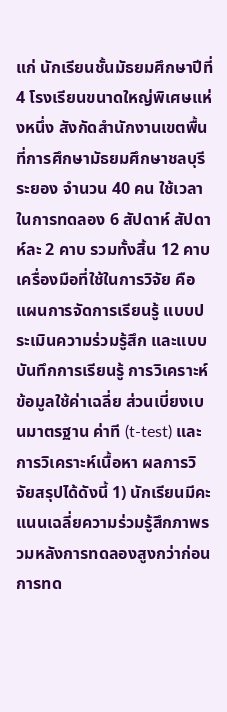แก่ นักเรียนชั้นมัธยมศึกษาปีที่ 4 โรงเรียนขนาดใหญ่พิเศษแห่งหนึ่ง สังกัดสำนักงานเขตพื้นที่การศึกษามัธยมศึกษาชลบุรี ระยอง จำนวน 40 คน ใช้เวลาในการทดลอง 6 สัปดาห์ สัปดาห์ละ 2 คาบ รวมทั้งสิ้น 12 คาบ เครื่องมือที่ใช้ในการวิจัย คือ แผนการจัดการเรียนรู้ แบบประเมินความร่วมรู้สึก และแบบบันทึกการเรียนรู้ การวิเคราะห์ข้อมูลใช้ค่าเฉลี่ย ส่วนเบี่ยงเบนมาตรฐาน ค่าที (t-test) และการวิเคราะห์เนื้อหา ผลการวิจัยสรุปได้ดังนี้ 1) นักเรียนมีคะแนนเฉลี่ยความร่วมรู้สึกภาพรวมหลังการทดลองสูงกว่าก่อนการทด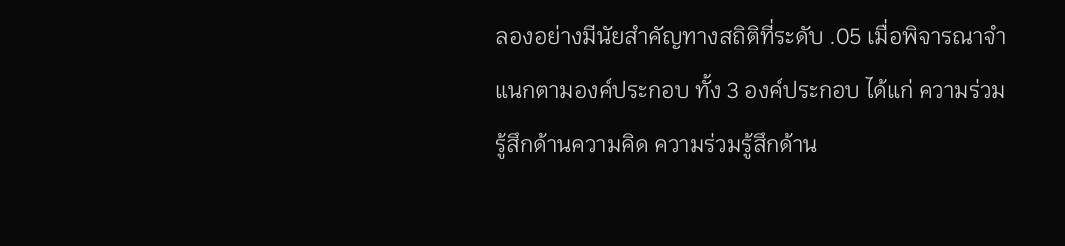ลองอย่างมีนัยสำคัญทางสถิติที่ระดับ .05 เมื่อพิจารณาจำแนกตามองค์ประกอบ ทั้ง 3 องค์ประกอบ ได้แก่ ความร่วมรู้สึกด้านความคิด ความร่วมรู้สึกด้าน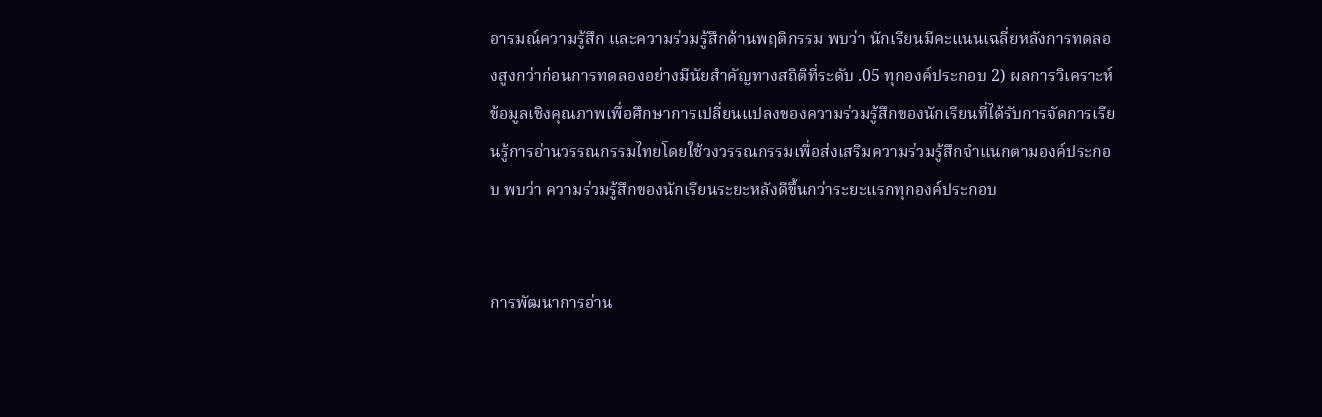อารมณ์ความรู้สึก และความร่วมรู้สึกด้านพฤติกรรม พบว่า นักเรียนมีคะแนนเฉลี่ยหลังการทดลองสูงกว่าก่อนการทดลองอย่างมีนัยสำคัญทางสถิติที่ระดับ .05 ทุกองค์ประกอบ 2) ผลการวิเคราะห์ข้อมูลเชิงคุณภาพเพื่อศึกษาการเปลี่ยนแปลงของความร่วมรู้สึกของนักเรียนที่ได้รับการจัดการเรียนรู้การอ่านวรรณกรรมไทยโดยใช้วงวรรณกรรมเพื่อส่งเสริมความร่วมรู้สึกจำแนกตามองค์ประกอบ พบว่า ความร่วมรู้สึกของนักเรียนระยะหลังดีขึ้นกว่าระยะแรกทุกองค์ประกอบ


การพัฒนาการอ่าน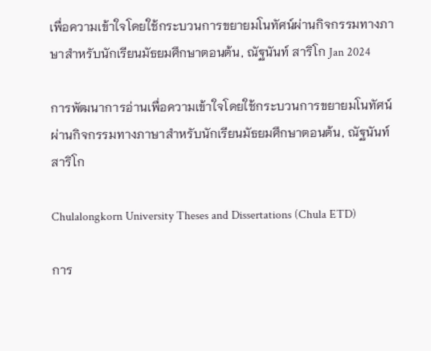เพื่อความเข้าใจโดยใช้กระบวนการขยายมโนทัศน์ผ่านกิจกรรมทางภาษาสำหรับนักเรียนมัธยมศึกษาตอนต้น, ณัฐนันท์ สาริโก Jan 2024

การพัฒนาการอ่านเพื่อความเข้าใจโดยใช้กระบวนการขยายมโนทัศน์ผ่านกิจกรรมทางภาษาสำหรับนักเรียนมัธยมศึกษาตอนต้น, ณัฐนันท์ สาริโก

Chulalongkorn University Theses and Dissertations (Chula ETD)

การ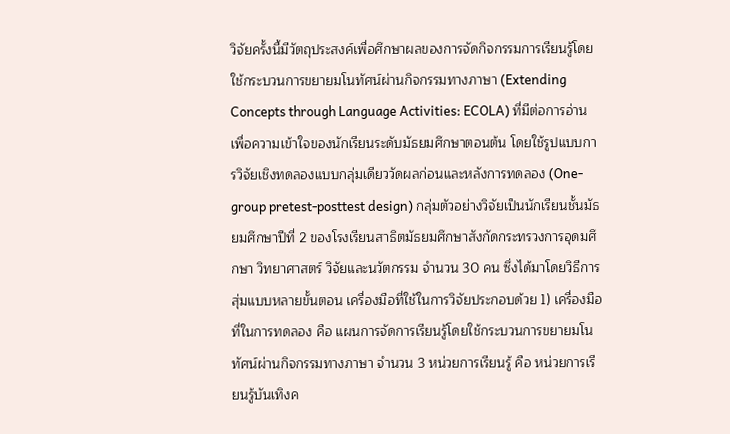วิจัยครั้งนี้มีวัตถุประสงค์เพื่อศึกษาผลของการจัดกิจกรรมการเรียนรู้โดยใช้กระบวนการขยายมโนทัศน์ผ่านกิจกรรมทางภาษา (Extending Concepts through Language Activities: ECOLA) ที่มีต่อการอ่านเพื่อความเข้าใจของนักเรียนระดับมัธยมศึกษาตอนต้น โดยใช้รูปแบบการวิจัยเชิงทดลองแบบกลุ่มเดียววัดผลก่อนและหลังการทดลอง (One-group pretest-posttest design) กลุ่มตัวอย่างวิจัยเป็นนักเรียนชั้นมัธยมศึกษาปีที่ 2 ของโรงเรียนสาธิตมัธยมศึกษาสังกัดกระทรวงการอุดมศึกษา วิทยาศาสตร์ วิจัยและนวัตกรรม จำนวน 30 คน ซึ่งได้มาโดยวิธีการสุ่มแบบหลายขั้นตอน เครื่องมือที่ใช้ในการวิจัยประกอบด้วย 1) เครื่องมือที่ในการทดลอง คือ แผนการจัดการเรียนรู้โดยใช้กระบวนการขยายมโนทัศน์ผ่านกิจกรรมทางภาษา จำนวน 3 หน่วยการเรียนรู้ คือ หน่วยการเรียนรู้บันเทิงค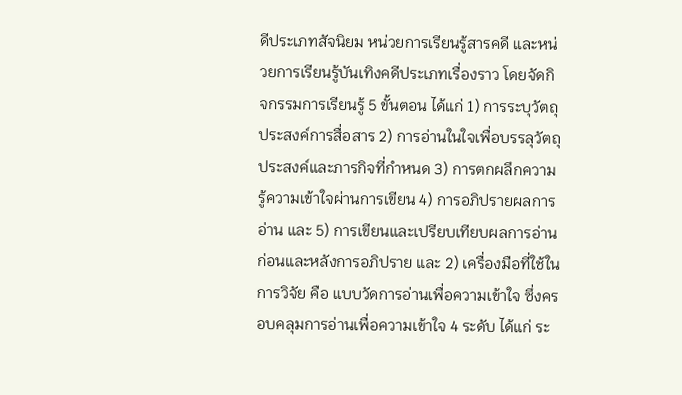ดีประเภทสัจนิยม หน่วยการเรียนรู้สารคดี และหน่วยการเรียนรู้บันเทิงคดีประเภทเรื่องราว โดยจัดกิจกรรมการเรียนรู้ 5 ขั้นตอน ได้แก่ 1) การระบุวัตถุประสงค์การสื่อสาร 2) การอ่านในใจเพื่อบรรลุวัตถุประสงค์และภารกิจที่กำหนด 3) การตกผลึกความรู้ความเข้าใจผ่านการเขียน 4) การอภิปรายผลการอ่าน และ 5) การเขียนและเปรียบเทียบผลการอ่านก่อนและหลังการอภิปราย และ 2) เครื่องมือที่ใช้ในการวิจัย คือ แบบวัดการอ่านเพื่อความเข้าใจ ซึ่งครอบคลุมการอ่านเพื่อความเข้าใจ 4 ระดับ ได้แก่ ระ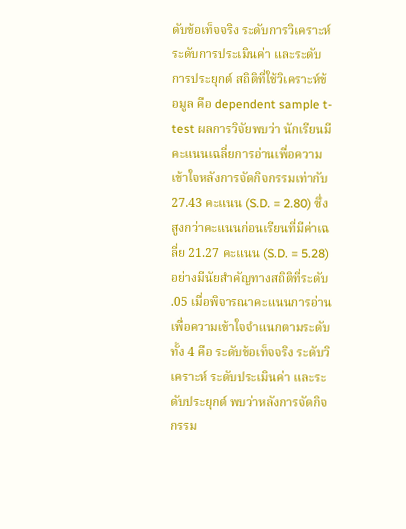ดับข้อเท็จจริง ระดับการวิเคราะห์ ระดับการประเมินค่า และระดับการประยุกต์ สถิติที่ใช้วิเคราะห์ข้อมูล คือ dependent sample t-test ผลการวิจัยพบว่า นักเรียนมีคะแนนเฉลี่ยการอ่านเพื่อความเข้าใจหลังการจัดกิจกรรมเท่ากับ 27.43 คะแนน (S.D. = 2.80) ซึ่งสูงกว่าคะแนนก่อนเรียนที่มีค่าเฉลี่ย 21.27 คะแนน (S.D. = 5.28) อย่างมีนัยสำคัญทางสถิติที่ระดับ .05 เมื่อพิจารณาคะแนนการอ่านเพื่อความเข้าใจจำแนกตามระดับทั้ง 4 คือ ระดับข้อเท็จจริง ระดับวิเคราะห์ ระดับประเมินค่า และระดับประยุกต์ พบว่าหลังการจัดกิจกรรม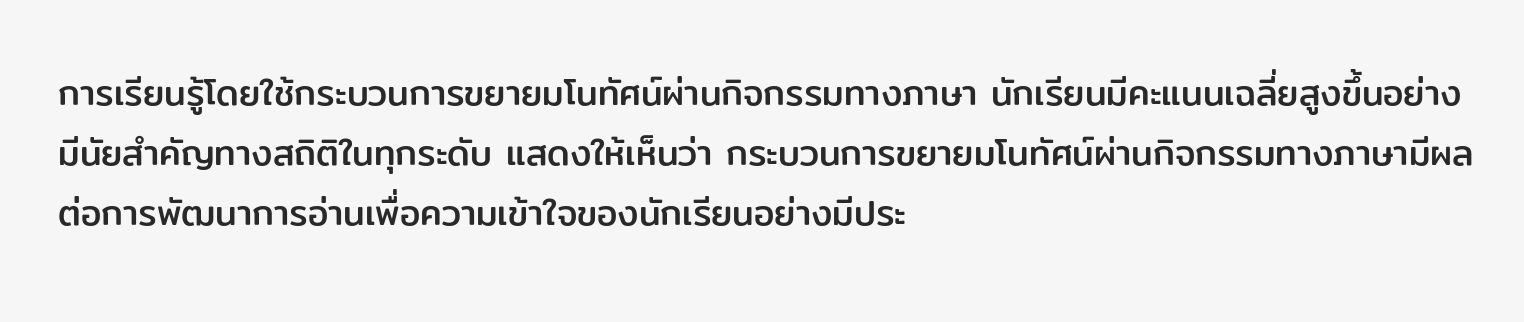การเรียนรู้โดยใช้กระบวนการขยายมโนทัศน์ผ่านกิจกรรมทางภาษา นักเรียนมีคะแนนเฉลี่ยสูงขึ้นอย่างมีนัยสำคัญทางสถิติในทุกระดับ แสดงให้เห็นว่า กระบวนการขยายมโนทัศน์ผ่านกิจกรรมทางภาษามีผลต่อการพัฒนาการอ่านเพื่อความเข้าใจของนักเรียนอย่างมีประ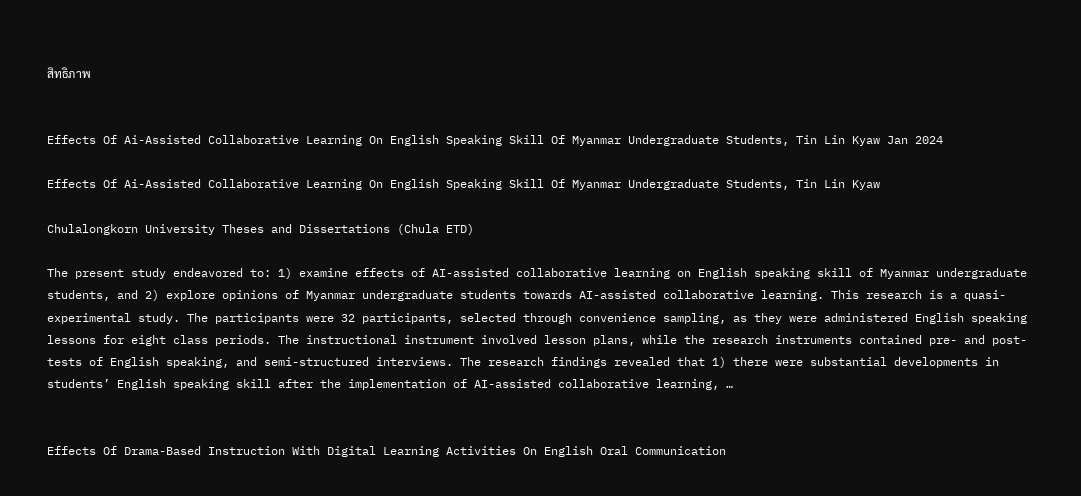สิทธิภาพ


Effects Of Ai-Assisted Collaborative Learning On English Speaking Skill Of Myanmar Undergraduate Students, Tin Lin Kyaw Jan 2024

Effects Of Ai-Assisted Collaborative Learning On English Speaking Skill Of Myanmar Undergraduate Students, Tin Lin Kyaw

Chulalongkorn University Theses and Dissertations (Chula ETD)

The present study endeavored to: 1) examine effects of AI-assisted collaborative learning on English speaking skill of Myanmar undergraduate students, and 2) explore opinions of Myanmar undergraduate students towards AI-assisted collaborative learning. This research is a quasi-experimental study. The participants were 32 participants, selected through convenience sampling, as they were administered English speaking lessons for eight class periods. The instructional instrument involved lesson plans, while the research instruments contained pre- and post-tests of English speaking, and semi-structured interviews. The research findings revealed that 1) there were substantial developments in students’ English speaking skill after the implementation of AI-assisted collaborative learning, …


Effects Of Drama-Based Instruction With Digital Learning Activities On English Oral Communication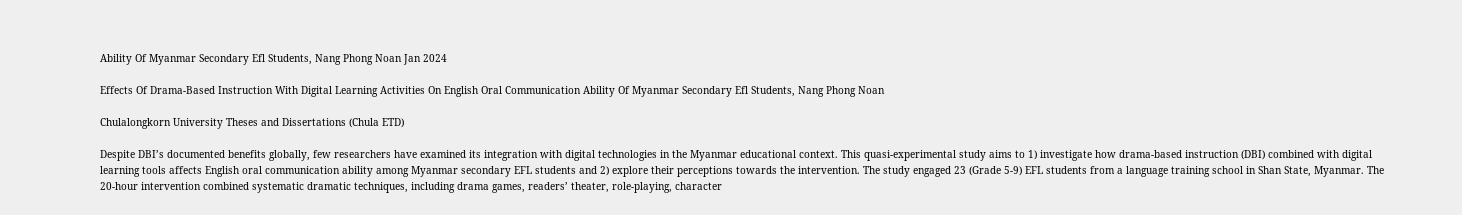Ability Of Myanmar Secondary Efl Students, Nang Phong Noan Jan 2024

Effects Of Drama-Based Instruction With Digital Learning Activities On English Oral Communication Ability Of Myanmar Secondary Efl Students, Nang Phong Noan

Chulalongkorn University Theses and Dissertations (Chula ETD)

Despite DBI’s documented benefits globally, few researchers have examined its integration with digital technologies in the Myanmar educational context. This quasi-experimental study aims to 1) investigate how drama-based instruction (DBI) combined with digital learning tools affects English oral communication ability among Myanmar secondary EFL students and 2) explore their perceptions towards the intervention. The study engaged 23 (Grade 5-9) EFL students from a language training school in Shan State, Myanmar. The 20-hour intervention combined systematic dramatic techniques, including drama games, readers’ theater, role-playing, character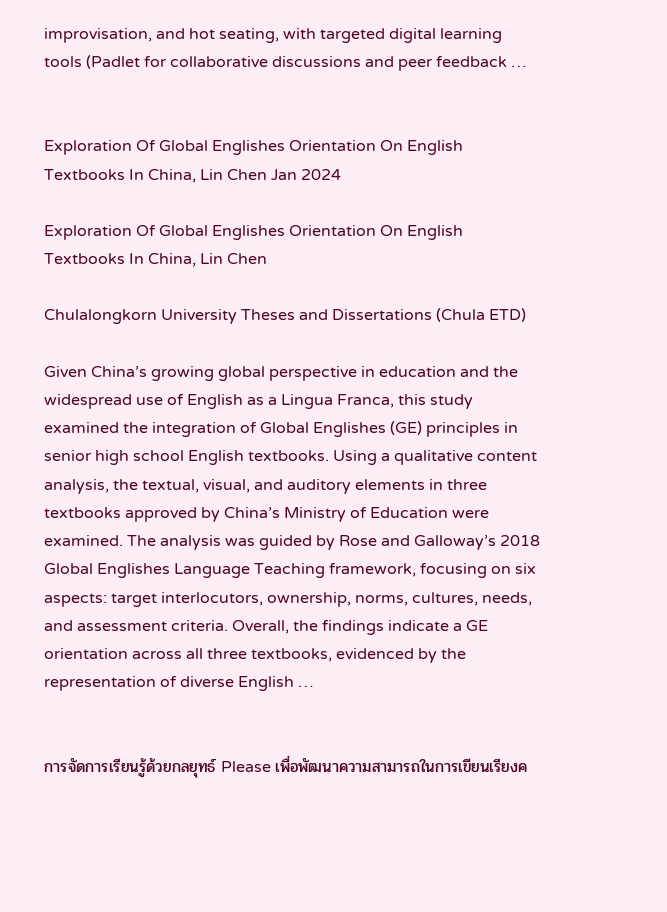improvisation, and hot seating, with targeted digital learning tools (Padlet for collaborative discussions and peer feedback …


Exploration Of Global Englishes Orientation On English Textbooks In China, Lin Chen Jan 2024

Exploration Of Global Englishes Orientation On English Textbooks In China, Lin Chen

Chulalongkorn University Theses and Dissertations (Chula ETD)

Given China’s growing global perspective in education and the widespread use of English as a Lingua Franca, this study examined the integration of Global Englishes (GE) principles in senior high school English textbooks. Using a qualitative content analysis, the textual, visual, and auditory elements in three textbooks approved by China’s Ministry of Education were examined. The analysis was guided by Rose and Galloway’s 2018 Global Englishes Language Teaching framework, focusing on six aspects: target interlocutors, ownership, norms, cultures, needs, and assessment criteria. Overall, the findings indicate a GE orientation across all three textbooks, evidenced by the representation of diverse English …


การจัดการเรียนรู้ด้วยกลยุทธ์ Please เพื่อพัฒนาความสามารถในการเขียนเรียงค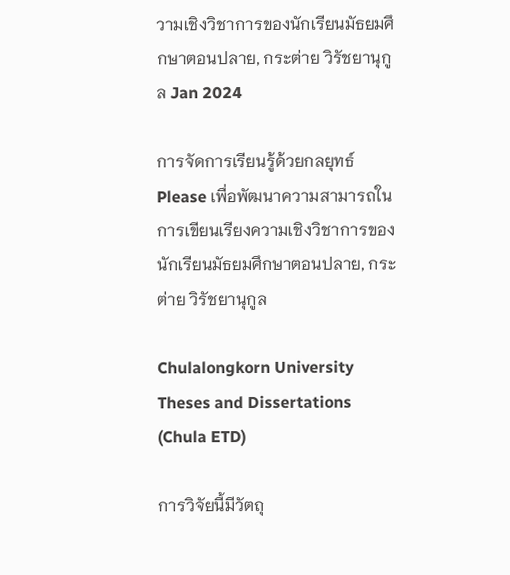วามเชิงวิชาการของนักเรียนมัธยมศึกษาตอนปลาย, กระต่าย วิรัชยานุกูล Jan 2024

การจัดการเรียนรู้ด้วยกลยุทธ์ Please เพื่อพัฒนาความสามารถในการเขียนเรียงความเชิงวิชาการของนักเรียนมัธยมศึกษาตอนปลาย, กระต่าย วิรัชยานุกูล

Chulalongkorn University Theses and Dissertations (Chula ETD)

การวิจัยนี้มีวัตถุ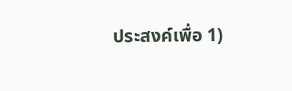ประสงค์เพื่อ 1)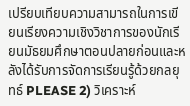เปรียบเทียบความสามารถในการเขียนเรียงความเชิงวิชาการของนักเรียนมัธยมศึกษาตอนปลายก่อนและหลังได้รับการจัดการเรียนรู้ด้วยกลยุทธ์ PLEASE 2) วิเคราะห์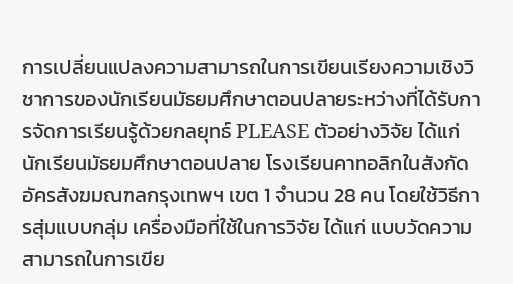การเปลี่ยนแปลงความสามารถในการเขียนเรียงความเชิงวิชาการของนักเรียนมัธยมศึกษาตอนปลายระหว่างที่ได้รับการจัดการเรียนรู้ด้วยกลยุทธ์ PLEASE ตัวอย่างวิจัย ได้แก่ นักเรียนมัธยมศึกษาตอนปลาย โรงเรียนคาทอลิกในสังกัดอัครสังฆมณฑลกรุงเทพฯ เขต 1 จำนวน 28 คน โดยใช้วิธีการสุ่มแบบกลุ่ม เครื่องมือที่ใช้ในการวิจัย ได้แก่ แบบวัดความสามารถในการเขีย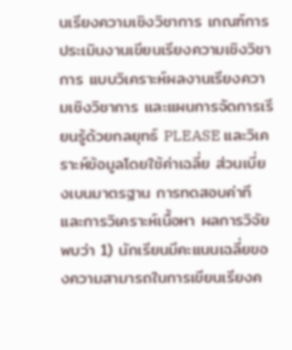นเรียงความเชิงวิชาการ เกณฑ์การประเมินงานเขียนเรียงความเชิงวิชาการ แบบวิเคราะห์ผลงานเรียงความเชิงวิชาการ และแผนการจัดการเรียนรู้ด้วยกลยุทธ์ PLEASE และวิเคราะห์ข้อมูลโดยใช้ค่าเฉลี่ย ส่วนเบี่ยงเบนมาตรฐาน การทดสอบค่าที และการวิเคราะห์เนื้อหา ผลการวิจัย พบว่า 1) นักเรียนมีคะแนนเฉลี่ยของความสามารถในการเขียนเรียงค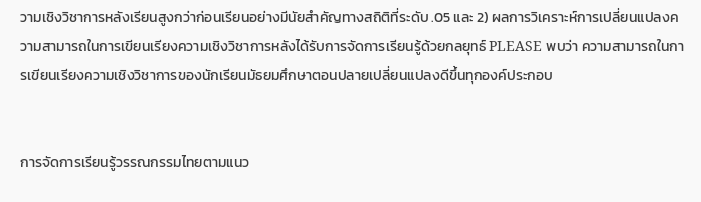วามเชิงวิชาการหลังเรียนสูงกว่าก่อนเรียนอย่างมีนัยสำคัญทางสถิติที่ระดับ .05 และ 2) ผลการวิเคราะห์การเปลี่ยนแปลงความสามารถในการเขียนเรียงความเชิงวิชาการหลังได้รับการจัดการเรียนรู้ด้วยกลยุทธ์ PLEASE พบว่า ความสามารถในการเขียนเรียงความเชิงวิชาการของนักเรียนมัธยมศึกษาตอนปลายเปลี่ยนแปลงดีขึ้นทุกองค์ประกอบ


การจัดการเรียนรู้วรรณกรรมไทยตามแนว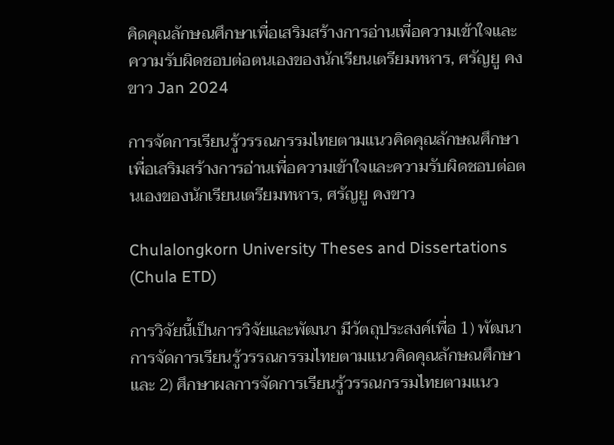คิดคุณลักษณศึกษาเพื่อเสริมสร้างการอ่านเพื่อความเข้าใจและความรับผิดชอบต่อตนเองของนักเรียนเตรียมทหาร, ศรัญยู คงขาว Jan 2024

การจัดการเรียนรู้วรรณกรรมไทยตามแนวคิดคุณลักษณศึกษาเพื่อเสริมสร้างการอ่านเพื่อความเข้าใจและความรับผิดชอบต่อตนเองของนักเรียนเตรียมทหาร, ศรัญยู คงขาว

Chulalongkorn University Theses and Dissertations (Chula ETD)

การวิจัยนี้เป็นการวิจัยและพัฒนา มีวัตถุประสงค์เพื่อ 1) พัฒนาการจัดการเรียนรู้วรรณกรรมไทยตามแนวคิดคุณลักษณศึกษา และ 2) ศึกษาผลการจัดการเรียนรู้วรรณกรรมไทยตามแนว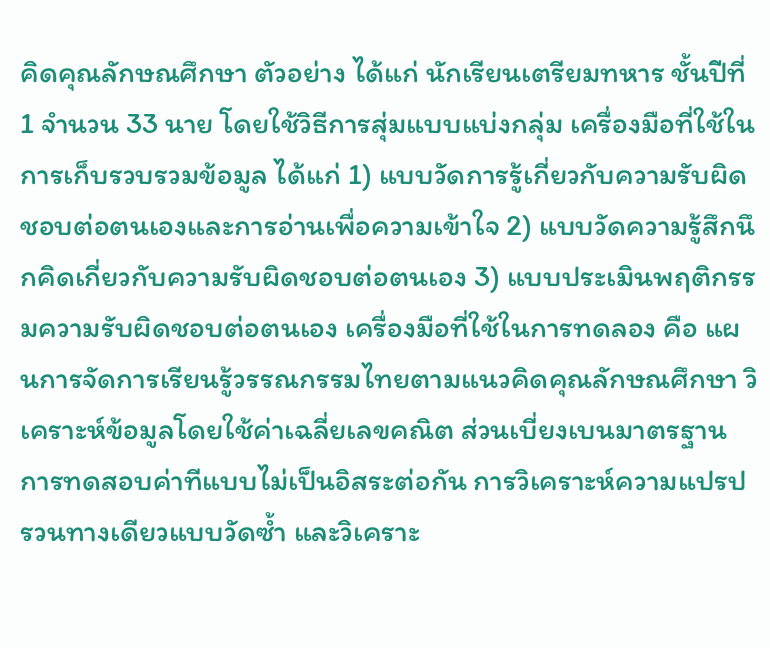คิดคุณลักษณศึกษา ตัวอย่าง ได้แก่ นักเรียนเตรียมทหาร ชั้นปีที่ 1 จำนวน 33 นาย โดยใช้วิธีการสุ่มแบบแบ่งกลุ่ม เครื่องมือที่ใช้ในการเก็บรวบรวมข้อมูล ได้แก่ 1) แบบวัดการรู้เกี่ยวกับความรับผิดชอบต่อตนเองและการอ่านเพื่อความเข้าใจ 2) แบบวัดความรู้สึกนึกคิดเกี่ยวกับความรับผิดชอบต่อตนเอง 3) แบบประเมินพฤติกรรมความรับผิดชอบต่อตนเอง เครื่องมือที่ใช้ในการทดลอง คือ แผนการจัดการเรียนรู้วรรณกรรมไทยตามแนวคิดคุณลักษณศึกษา วิเคราะห์ข้อมูลโดยใช้ค่าเฉลี่ยเลขคณิต ส่วนเบี่ยงเบนมาตรฐาน การทดสอบค่าทีแบบไม่เป็นอิสระต่อกัน การวิเคราะห์ความแปรปรวนทางเดียวแบบวัดซ้ำ และวิเคราะ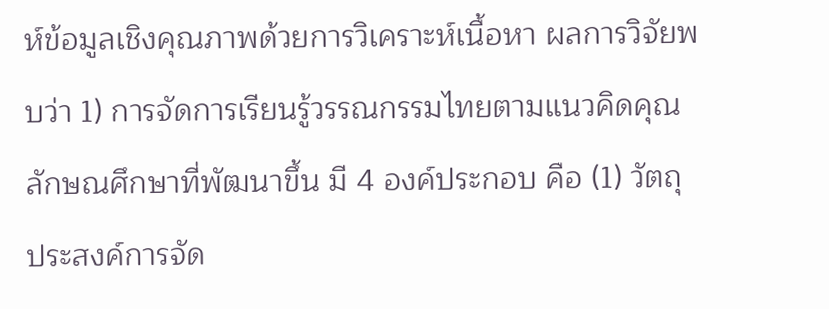ห์ข้อมูลเชิงคุณภาพด้วยการวิเคราะห์เนื้อหา ผลการวิจัยพบว่า 1) การจัดการเรียนรู้วรรณกรรมไทยตามแนวคิดคุณลักษณศึกษาที่พัฒนาขึ้น มี 4 องค์ประกอบ คือ (1) วัตถุประสงค์การจัด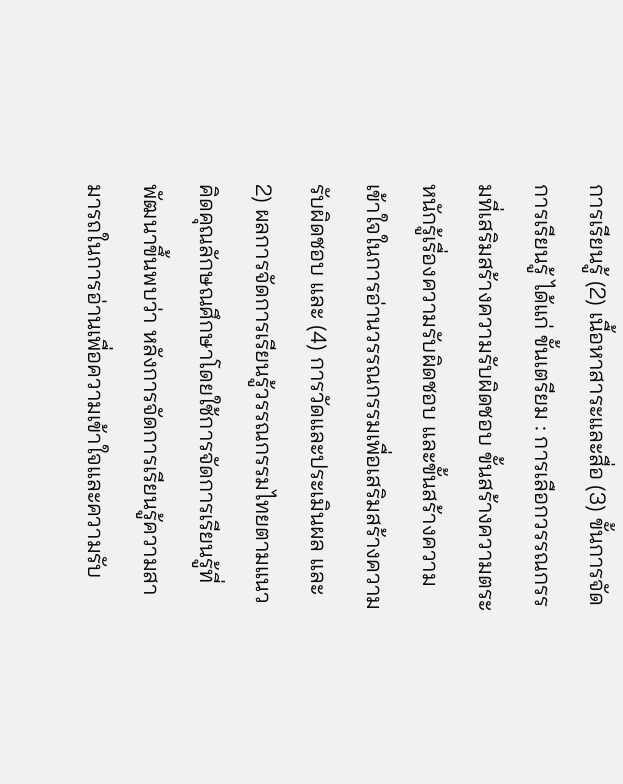การเรียนรู้ (2) เนื้อหาสาระและสื่อ (3) ขั้นการจัดการเรียนรู้ ได้แก่ ขั้นเตรียม : การเลือกวรรณกรรมที่เสริมสร้างความรับผิดชอบ ขั้นสร้างความตระหนักรู้เรื่องความรับผิดชอบ และขั้นสร้างความเข้าใจในการอ่านวรรณกรรมเพื่อเสริมสร้างความรับผิดชอบ และ (4) การวัดและประเมินผล และ 2) ผลการจัดการเรียนรู้วรรณกรรมไทยตามแนวคิดคุณลักษณศึกษาโดยใช้การจัดการเรียนรู้ที่พัฒนาขึ้นพบว่า หลังการจัดการเรียนรู้ความสามารถในการอ่านเพื่อความเข้าใจและความรับ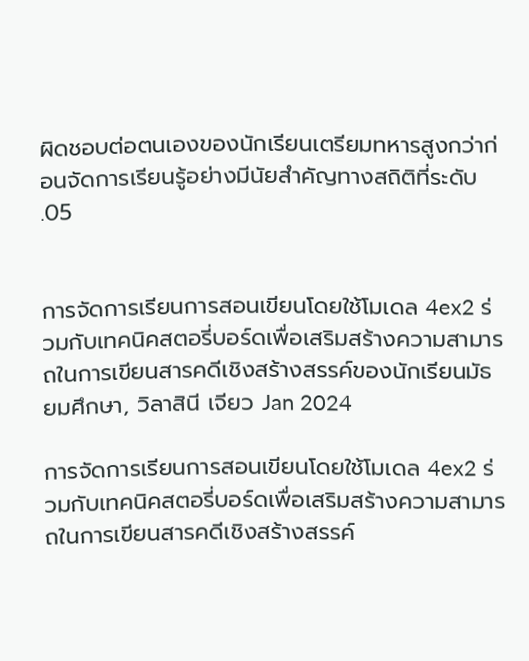ผิดชอบต่อตนเองของนักเรียนเตรียมทหารสูงกว่าก่อนจัดการเรียนรู้อย่างมีนัยสำคัญทางสถิติที่ระดับ .05


การจัดการเรียนการสอนเขียนโดยใช้โมเดล 4ex2 ร่วมกับเทคนิคสตอรี่บอร์ดเพื่อเสริมสร้างความสามารถในการเขียนสารคดีเชิงสร้างสรรค์ของนักเรียนมัธยมศึกษา, วิลาสินี เจียว Jan 2024

การจัดการเรียนการสอนเขียนโดยใช้โมเดล 4ex2 ร่วมกับเทคนิคสตอรี่บอร์ดเพื่อเสริมสร้างความสามารถในการเขียนสารคดีเชิงสร้างสรรค์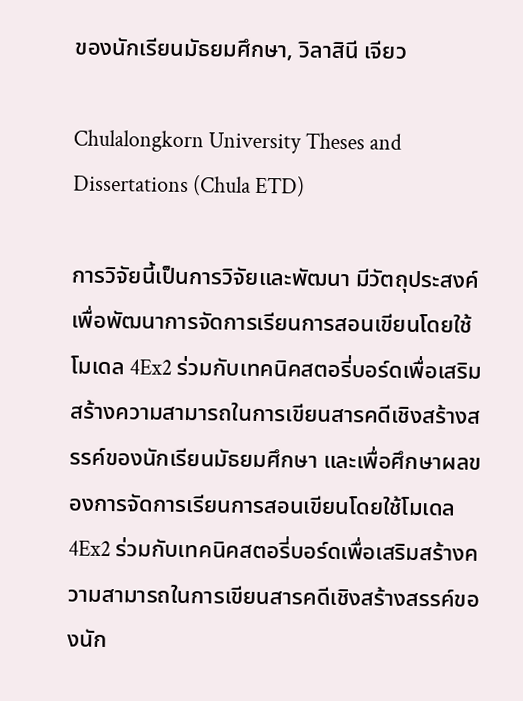ของนักเรียนมัธยมศึกษา, วิลาสินี เจียว

Chulalongkorn University Theses and Dissertations (Chula ETD)

การวิจัยนี้เป็นการวิจัยและพัฒนา มีวัตถุประสงค์เพื่อพัฒนาการจัดการเรียนการสอนเขียนโดยใช้โมเดล 4Ex2 ร่วมกับเทคนิคสตอรี่บอร์ดเพื่อเสริมสร้างความสามารถในการเขียนสารคดีเชิงสร้างสรรค์ของนักเรียนมัธยมศึกษา และเพื่อศึกษาผลของการจัดการเรียนการสอนเขียนโดยใช้โมเดล 4Ex2 ร่วมกับเทคนิคสตอรี่บอร์ดเพื่อเสริมสร้างความสามารถในการเขียนสารคดีเชิงสร้างสรรค์ของนัก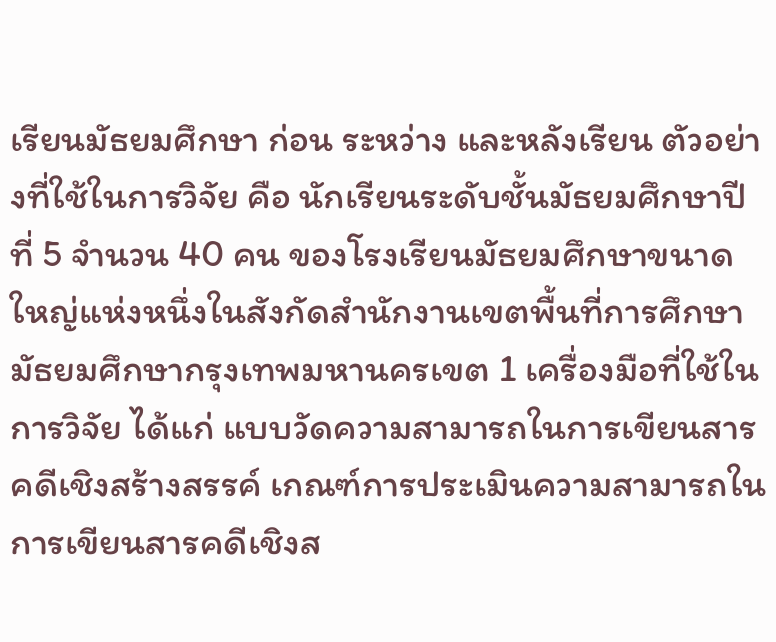เรียนมัธยมศึกษา ก่อน ระหว่าง และหลังเรียน ตัวอย่างที่ใช้ในการวิจัย คือ นักเรียนระดับชั้นมัธยมศึกษาปีที่ 5 จำนวน 40 คน ของโรงเรียนมัธยมศึกษาขนาดใหญ่แห่งหนึ่งในสังกัดสำนักงานเขตพื้นที่การศึกษามัธยมศึกษากรุงเทพมหานครเขต 1 เครื่องมือที่ใช้ในการวิจัย ได้แก่ แบบวัดความสามารถในการเขียนสารคดีเชิงสร้างสรรค์ เกณฑ์การประเมินความสามารถในการเขียนสารคดีเชิงส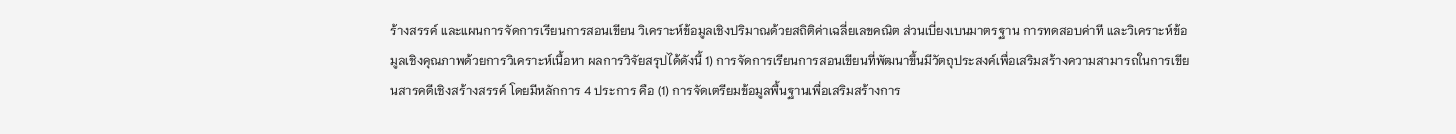ร้างสรรค์ และแผนการจัดการเรียนการสอนเขียน วิเคราะห์ข้อมูลเชิงปริมาณด้วยสถิติค่าเฉลี่ยเลขคณิต ส่วนเบี่ยงเบนมาตรฐาน การทดสอบค่าที และวิเคราะห์ข้อมูลเชิงคุณภาพด้วยการวิเคราะห์เนื้อหา ผลการวิจัยสรุปได้ดังนี้ 1) การจัดการเรียนการสอนเขียนที่พัฒนาขึ้นมีวัตถุประสงค์เพื่อเสริมสร้างความสามารถในการเขียนสารคดีเชิงสร้างสรรค์ โดยมีหลักการ 4 ประการ คือ (1) การจัดเตรียมข้อมูลพื้นฐานเพื่อเสริมสร้างการ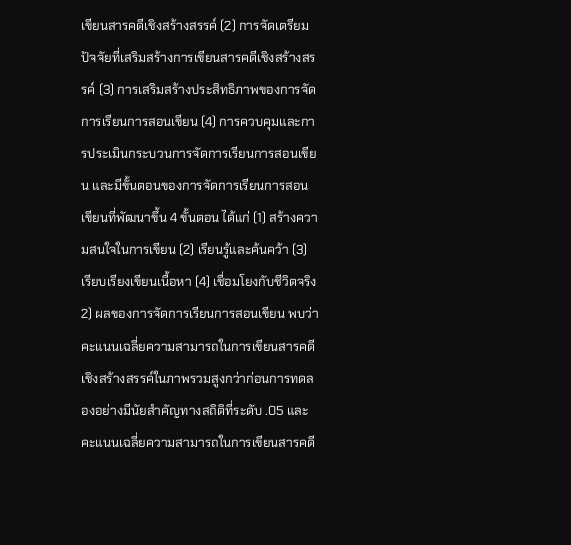เขียนสารคดีเชิงสร้างสรรค์ (2) การจัดเตรียมปัจจัยที่เสริมสร้างการเขียนสารคดีเชิงสร้างสรรค์ (3) การเสริมสร้างประสิทธิภาพของการจัดการเรียนการสอนเขียน (4) การควบคุมและการประเมินกระบวนการจัดการเรียนการสอนเขียน และมีขั้นตอนของการจัดการเรียนการสอนเขียนที่พัฒนาขึ้น 4 ขั้นตอน ได้แก่ (1) สร้างความสนใจในการเขียน (2) เรียนรู้และค้นคว้า (3) เรียบเรียงเขียนเนื้อหา (4) เชื่อมโยงกับชีวิตจริง 2) ผลของการจัดการเรียนการสอนเขียน พบว่า คะแนนเฉลี่ยความสามารถในการเขียนสารคดีเชิงสร้างสรรค์ในภาพรวมสูงกว่าก่อนการทดลองอย่างมีนัยสำคัญทางสถิติที่ระดับ .05 และคะแนนเฉลี่ยความสามารถในการเขียนสารคดี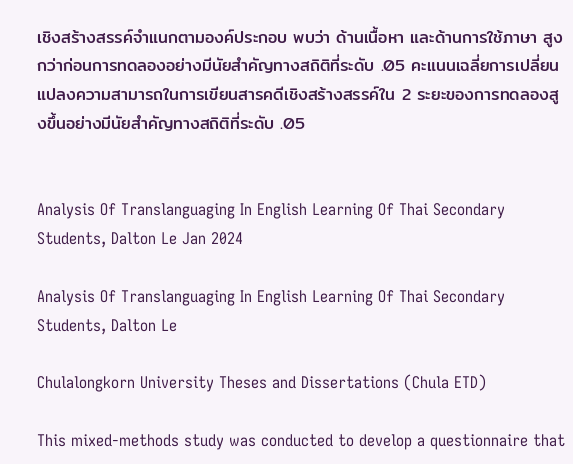เชิงสร้างสรรค์จำแนกตามองค์ประกอบ พบว่า ด้านเนื้อหา และด้านการใช้ภาษา สูงกว่าก่อนการทดลองอย่างมีนัยสำคัญทางสถิติที่ระดับ .05 คะแนนเฉลี่ยการเปลี่ยนแปลงความสามารถในการเขียนสารคดีเชิงสร้างสรรค์ใน 2 ระยะของการทดลองสูงขึ้นอย่างมีนัยสำคัญทางสถิติที่ระดับ .05


Analysis Of Translanguaging In English Learning Of Thai Secondary Students, Dalton Le Jan 2024

Analysis Of Translanguaging In English Learning Of Thai Secondary Students, Dalton Le

Chulalongkorn University Theses and Dissertations (Chula ETD)

This mixed-methods study was conducted to develop a questionnaire that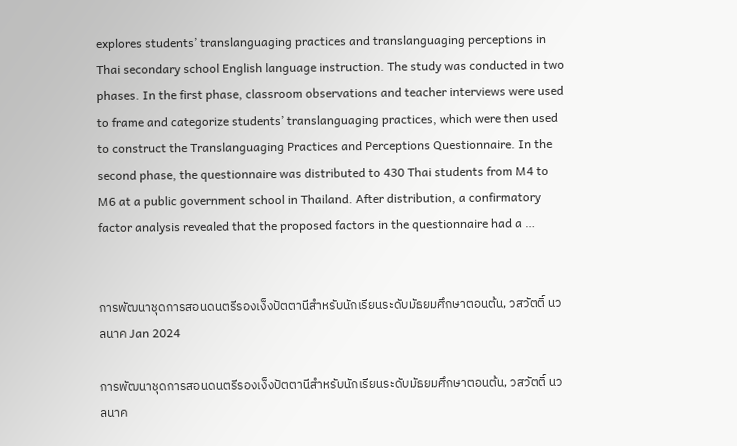explores students’ translanguaging practices and translanguaging perceptions in Thai secondary school English language instruction. The study was conducted in two phases. In the first phase, classroom observations and teacher interviews were used to frame and categorize students’ translanguaging practices, which were then used to construct the Translanguaging Practices and Perceptions Questionnaire. In the second phase, the questionnaire was distributed to 430 Thai students from M4 to M6 at a public government school in Thailand. After distribution, a confirmatory factor analysis revealed that the proposed factors in the questionnaire had a …


การพัฒนาชุดการสอนดนตรีรองเง็งปัตตานีสำหรับนักเรียนระดับมัธยมศึกษาตอนต้น, วสวัตติ์ นวลนาค Jan 2024

การพัฒนาชุดการสอนดนตรีรองเง็งปัตตานีสำหรับนักเรียนระดับมัธยมศึกษาตอนต้น, วสวัตติ์ นวลนาค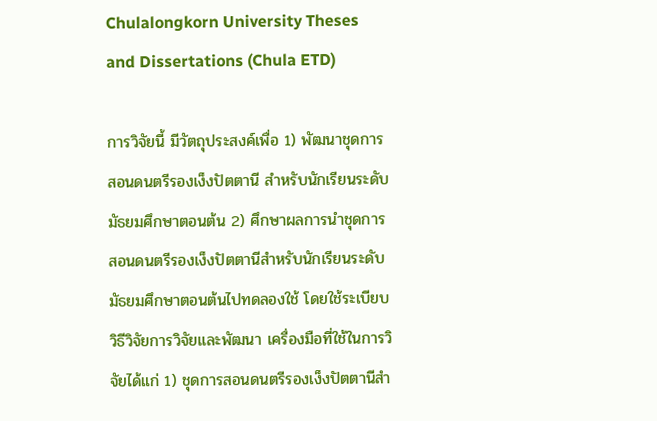Chulalongkorn University Theses and Dissertations (Chula ETD)

การวิจัยนี้ มีวัตถุประสงค์เพื่อ 1) พัฒนาชุดการสอนดนตรีรองเง็งปัตตานี สำหรับนักเรียนระดับมัธยมศึกษาตอนต้น 2) ศึกษาผลการนำชุดการสอนดนตรีรองเง็งปัตตานีสำหรับนักเรียนระดับมัธยมศึกษาตอนต้นไปทดลองใช้ โดยใช้ระเบียบวิธีวิจัยการวิจัยและพัฒนา เครื่องมือที่ใช้ในการวิจัยได้แก่ 1) ชุดการสอนดนตรีรองเง็งปัตตานีสำ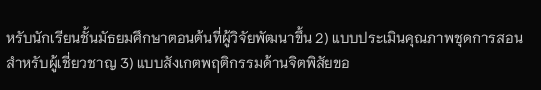หรับนักเรียนชั้นมัธยมศึกษาตอนต้นที่ผู้วิจัยพัฒนาขึ้น 2) แบบประเมินคุณภาพชุดการสอนสำหรับผู้เชี่ยวชาญ 3) แบบสังเกตพฤติกรรมด้านจิตพิสัยขอ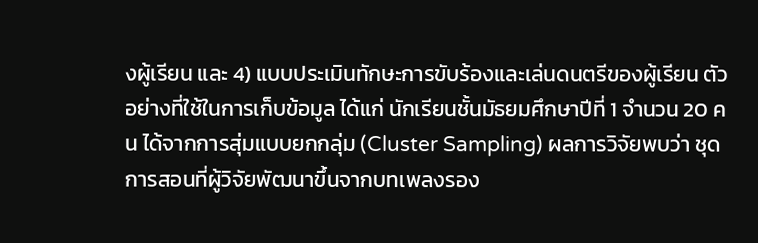งผู้เรียน และ 4) แบบประเมินทักษะการขับร้องและเล่นดนตรีของผู้เรียน ตัวอย่างที่ใช้ในการเก็บข้อมูล ได้แก่ นักเรียนชั้นมัธยมศึกษาปีที่ 1 จำนวน 20 คน ได้จากการสุ่มแบบยกกลุ่ม (Cluster Sampling) ผลการวิจัยพบว่า ชุดการสอนที่ผู้วิจัยพัฒนาขึ้นจากบทเพลงรอง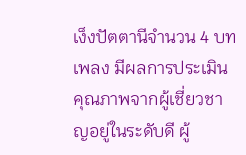เง็งปัตตานีจำนวน 4 บทเพลง มีผลการประเมินคุณภาพจากผู้เชี่ยวชาญอยู่ในระดับดี ผู้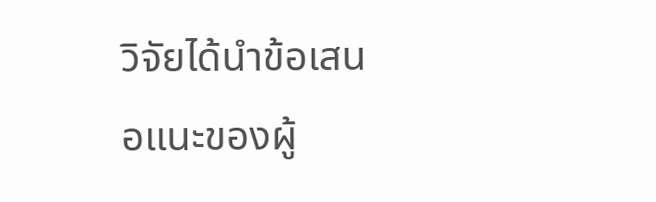วิจัยได้นำข้อเสนอแนะของผู้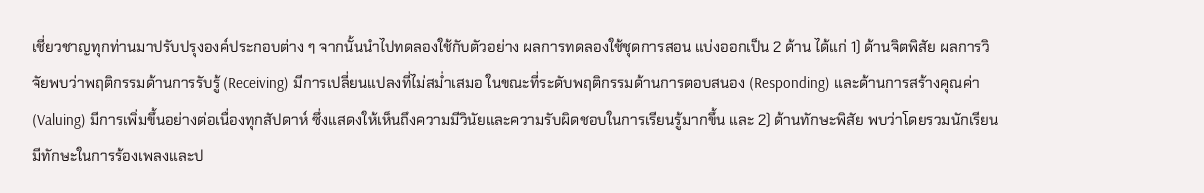เชี่ยวชาญทุกท่านมาปรับปรุงองค์ประกอบต่าง ๆ จากนั้นนำไปทดลองใช้กับตัวอย่าง ผลการทดลองใช้ชุดการสอน แบ่งออกเป็น 2 ด้าน ได้แก่ 1) ด้านจิตพิสัย ผลการวิจัยพบว่าพฤติกรรมด้านการรับรู้ (Receiving) มีการเปลี่ยนแปลงที่ไม่สม่ำเสมอ ในขณะที่ระดับพฤติกรรมด้านการตอบสนอง (Responding) และด้านการสร้างคุณค่า (Valuing) มีการเพิ่มขึ้นอย่างต่อเนื่องทุกสัปดาห์ ซึ่งแสดงให้เห็นถึงความมีวินัยและความรับผิดชอบในการเรียนรู้มากขึ้น และ 2) ด้านทักษะพิสัย พบว่าโดยรวมนักเรียนมีทักษะในการร้องเพลงและป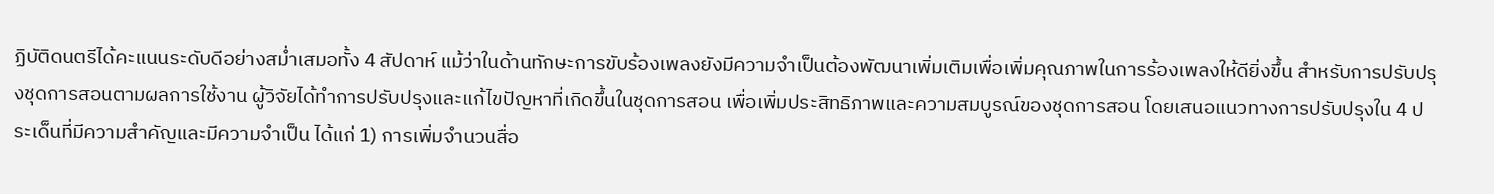ฏิบัติดนตรีได้คะแนนระดับดีอย่างสม่ำเสมอทั้ง 4 สัปดาห์ แม้ว่าในด้านทักษะการขับร้องเพลงยังมีความจำเป็นต้องพัฒนาเพิ่มเติมเพื่อเพิ่มคุณภาพในการร้องเพลงให้ดียิ่งขึ้น สำหรับการปรับปรุงชุดการสอนตามผลการใช้งาน ผู้วิจัยได้ทำการปรับปรุงและแก้ไขปัญหาที่เกิดขึ้นในชุดการสอน เพื่อเพิ่มประสิทธิภาพและความสมบูรณ์ของชุดการสอน โดยเสนอแนวทางการปรับปรุงใน 4 ประเด็นที่มีความสำคัญและมีความจำเป็น ได้แก่ 1) การเพิ่มจำนวนสื่อ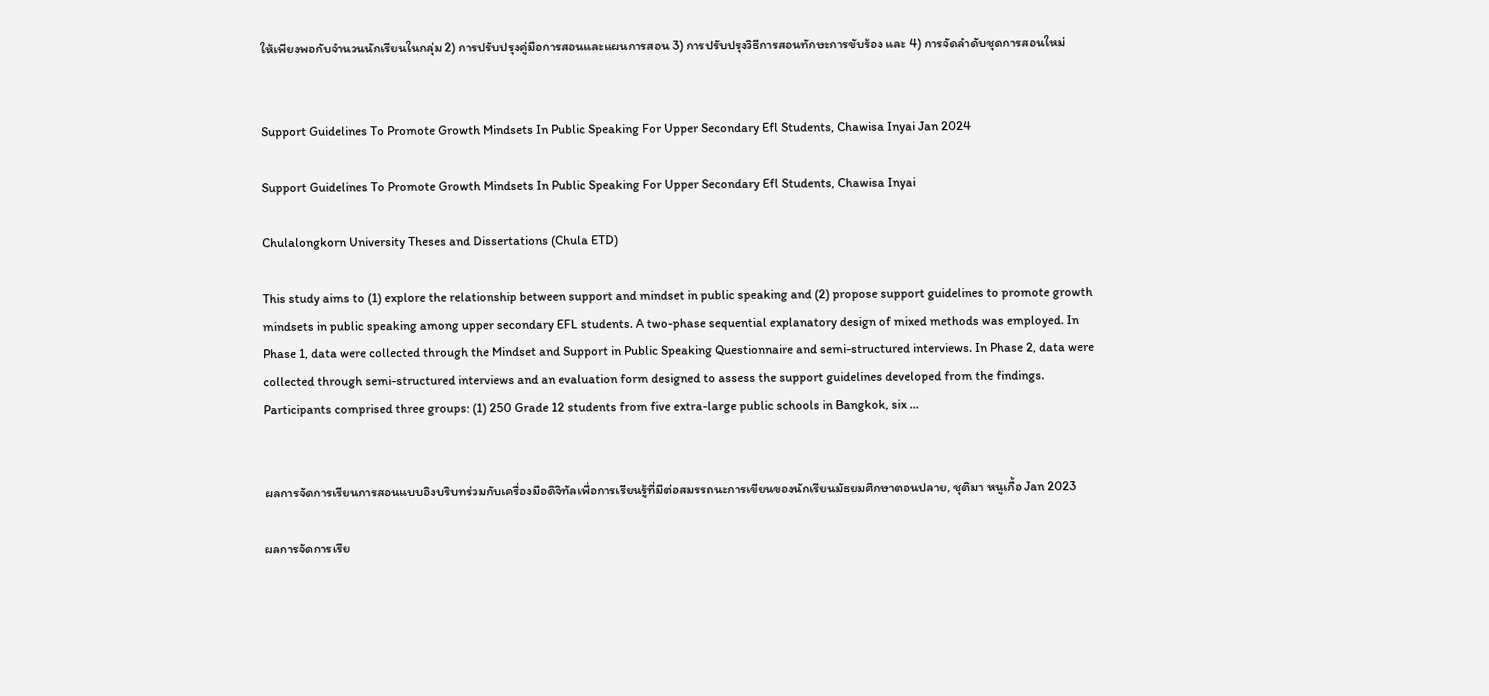ให้เพียงพอกับจำนวนนักเรียนในกลุ่ม 2) การปรับปรุงคู่มือการสอนและแผนการสอน 3) การปรับปรุงวิธีการสอนทักษะการขับร้อง และ 4) การจัดลำดับชุดการสอนใหม่


Support Guidelines To Promote Growth Mindsets In Public Speaking For Upper Secondary Efl Students, Chawisa Inyai Jan 2024

Support Guidelines To Promote Growth Mindsets In Public Speaking For Upper Secondary Efl Students, Chawisa Inyai

Chulalongkorn University Theses and Dissertations (Chula ETD)

This study aims to (1) explore the relationship between support and mindset in public speaking and (2) propose support guidelines to promote growth mindsets in public speaking among upper secondary EFL students. A two-phase sequential explanatory design of mixed methods was employed. In Phase 1, data were collected through the Mindset and Support in Public Speaking Questionnaire and semi-structured interviews. In Phase 2, data were collected through semi-structured interviews and an evaluation form designed to assess the support guidelines developed from the findings. Participants comprised three groups: (1) 250 Grade 12 students from five extra-large public schools in Bangkok, six …


ผลการจัดการเรียนการสอนแบบอิงบริบทร่วมกับเครื่องมือดิจิทัลเพื่อการเรียนรู้ที่มีต่อสมรรถนะการเขียนของนักเรียนมัธยมศึกษาตอนปลาย, ชุติมา หนูเกื้อ Jan 2023

ผลการจัดการเรีย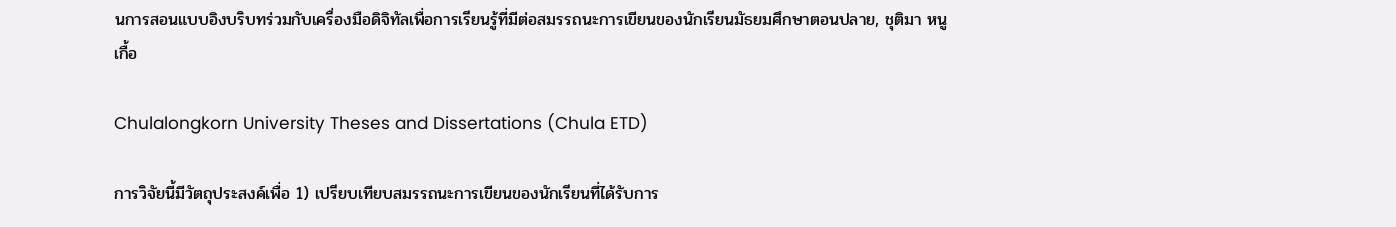นการสอนแบบอิงบริบทร่วมกับเครื่องมือดิจิทัลเพื่อการเรียนรู้ที่มีต่อสมรรถนะการเขียนของนักเรียนมัธยมศึกษาตอนปลาย, ชุติมา หนูเกื้อ

Chulalongkorn University Theses and Dissertations (Chula ETD)

การวิจัยนี้มีวัตถุประสงค์เพื่อ 1) เปรียบเทียบสมรรถนะการเขียนของนักเรียนที่ได้รับการ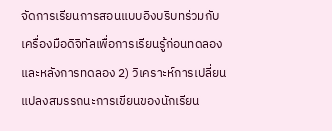จัดการเรียนการสอนแบบอิงบริบทร่วมกับเครื่องมือดิจิทัลเพื่อการเรียนรู้ก่อนทดลองและหลังการทดลอง 2) วิเคราะห์การเปลี่ยนแปลงสมรรถนะการเขียนของนักเรียน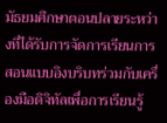มัธยมศึกษาตอนปลายระหว่างที่ได้รับการจัดการเรียนการสอนแบบอิงบริบทร่วมกับเครื่องมือดิจิทัลเพื่อการเรียนรู้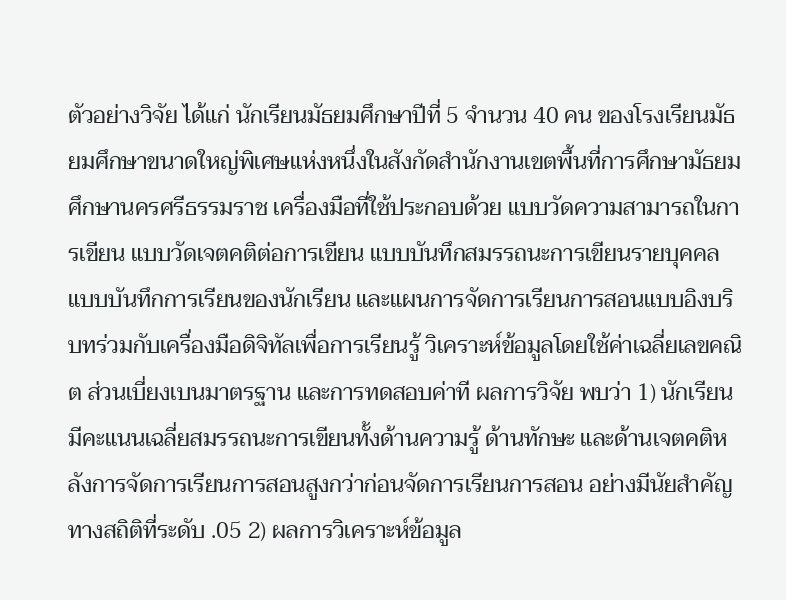ตัวอย่างวิจัย ได้แก่ นักเรียนมัธยมศึกษาปีที่ 5 จำนวน 40 คน ของโรงเรียนมัธยมศึกษาขนาดใหญ่พิเศษแห่งหนึ่งในสังกัดสำนักงานเขตพื้นที่การศึกษามัธยมศึกษานครศรีธรรมราช เครื่องมือที่ใช้ประกอบด้วย แบบวัดความสามารถในการเขียน แบบวัดเจตคติต่อการเขียน แบบบันทึกสมรรถนะการเขียนรายบุคคล แบบบันทึกการเรียนของนักเรียน และแผนการจัดการเรียนการสอนแบบอิงบริบทร่วมกับเครื่องมือดิจิทัลเพื่อการเรียนรู้ วิเคราะห์ข้อมูลโดยใช้ค่าเฉลี่ยเลขคณิต ส่วนเบี่ยงเบนมาตรฐาน และการทดสอบค่าที ผลการวิจัย พบว่า 1) นักเรียนมีคะแนนเฉลี่ยสมรรถนะการเขียนทั้งด้านความรู้ ด้านทักษะ และด้านเจตคติหลังการจัดการเรียนการสอนสูงกว่าก่อนจัดการเรียนการสอน อย่างมีนัยสำคัญทางสถิติที่ระดับ .05 2) ผลการวิเคราะห์ข้อมูล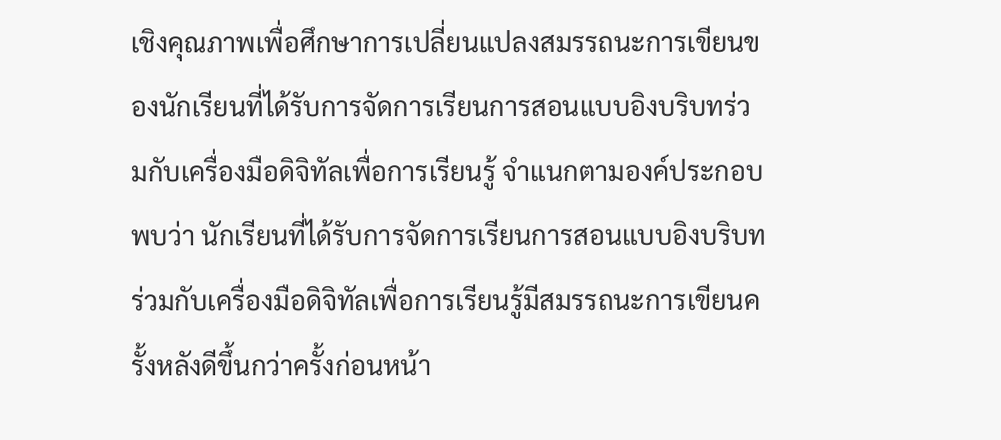เชิงคุณภาพเพื่อศึกษาการเปลี่ยนแปลงสมรรถนะการเขียนของนักเรียนที่ได้รับการจัดการเรียนการสอนแบบอิงบริบทร่วมกับเครื่องมือดิจิทัลเพื่อการเรียนรู้ จำแนกตามองค์ประกอบ พบว่า นักเรียนที่ได้รับการจัดการเรียนการสอนแบบอิงบริบทร่วมกับเครื่องมือดิจิทัลเพื่อการเรียนรู้มีสมรรถนะการเขียนครั้งหลังดีขึ้นกว่าครั้งก่อนหน้า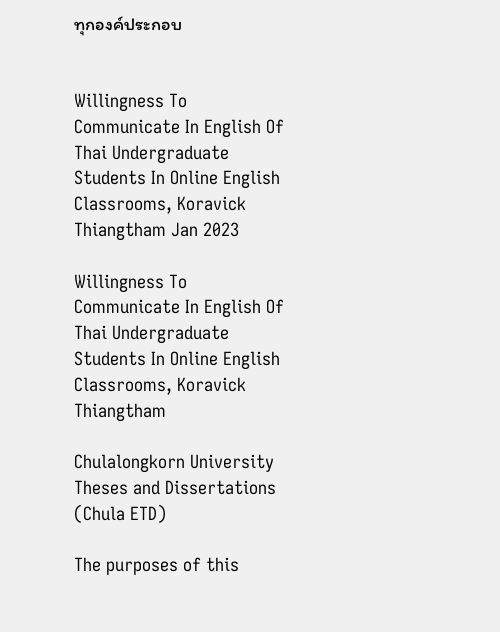ทุกองค์ประกอบ


Willingness To Communicate In English Of Thai Undergraduate Students In Online English Classrooms, Koravick Thiangtham Jan 2023

Willingness To Communicate In English Of Thai Undergraduate Students In Online English Classrooms, Koravick Thiangtham

Chulalongkorn University Theses and Dissertations (Chula ETD)

The purposes of this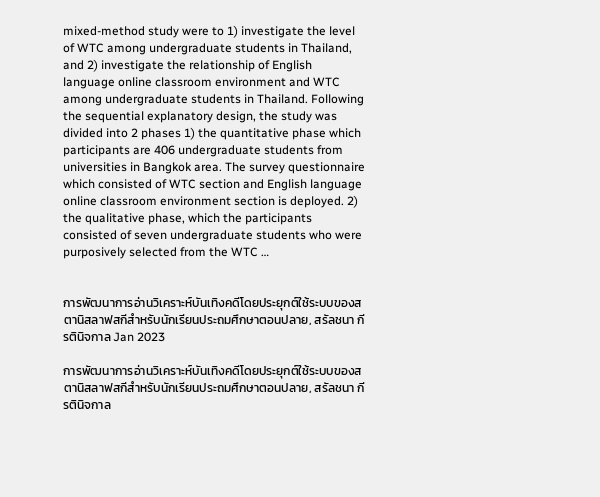mixed-method study were to 1) investigate the level of WTC among undergraduate students in Thailand, and 2) investigate the relationship of English language online classroom environment and WTC among undergraduate students in Thailand. Following the sequential explanatory design, the study was divided into 2 phases 1) the quantitative phase which participants are 406 undergraduate students from universities in Bangkok area. The survey questionnaire which consisted of WTC section and English language online classroom environment section is deployed. 2) the qualitative phase, which the participants consisted of seven undergraduate students who were purposively selected from the WTC …


การพัฒนาการอ่านวิเคราะห์บันเทิงคดีโดยประยุกต์ใช้ระบบของสตานิสลาฟสกีสำหรับนักเรียนประถมศึกษาตอนปลาย, สรัลชนา กีรตินิจกาล Jan 2023

การพัฒนาการอ่านวิเคราะห์บันเทิงคดีโดยประยุกต์ใช้ระบบของสตานิสลาฟสกีสำหรับนักเรียนประถมศึกษาตอนปลาย, สรัลชนา กีรตินิจกาล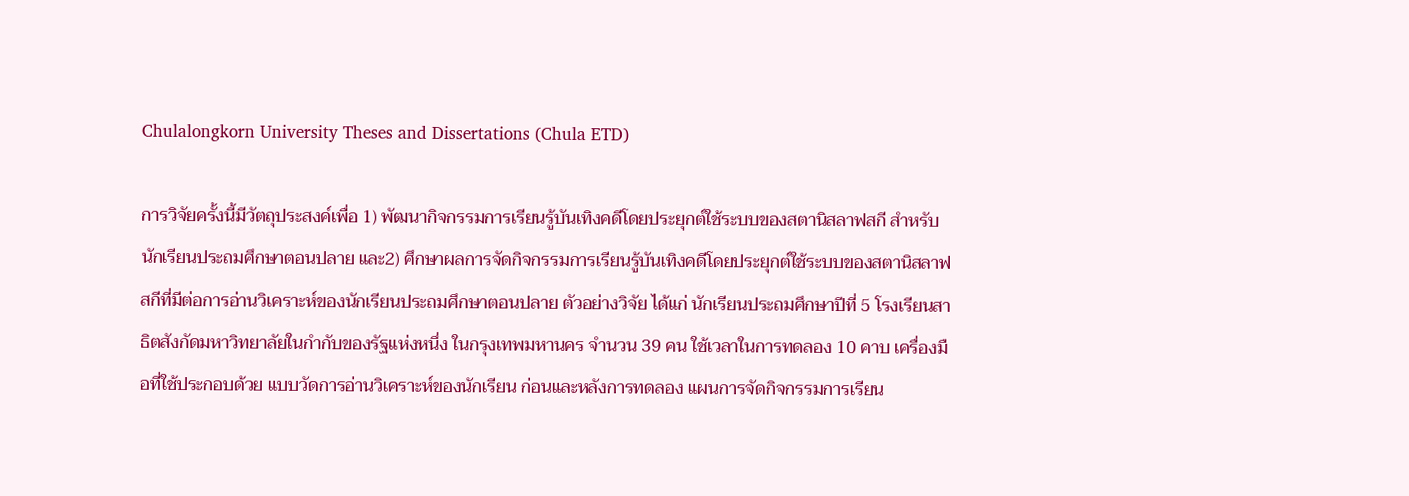Chulalongkorn University Theses and Dissertations (Chula ETD)

การวิจัยครั้งนี้มีวัตถุประสงค์เพื่อ 1) พัฒนากิจกรรมการเรียนรู้บันเทิงคดีโดยประยุกต์ใช้ระบบของสตานิสลาฟสกี สำหรับนักเรียนประถมศึกษาตอนปลาย และ2) ศึกษาผลการจัดกิจกรรมการเรียนรู้บันเทิงคดีโดยประยุกต์ใช้ระบบของสตานิสลาฟสกีที่มีต่อการอ่านวิเคราะห์ของนักเรียนประถมศึกษาตอนปลาย ตัวอย่างวิจัย ได้แก่ นักเรียนประถมศึกษาปีที่ 5 โรงเรียนสาธิตสังกัดมหาวิทยาลัยในกำกับของรัฐแห่งหนึ่ง ในกรุงเทพมหานคร จำนวน 39 คน ใช้เวลาในการทดลอง 10 คาบ เครื่องมือที่ใช้ประกอบด้วย แบบวัดการอ่านวิเคราะห์ของนักเรียน ก่อนและหลังการทดลอง แผนการจัดกิจกรรมการเรียน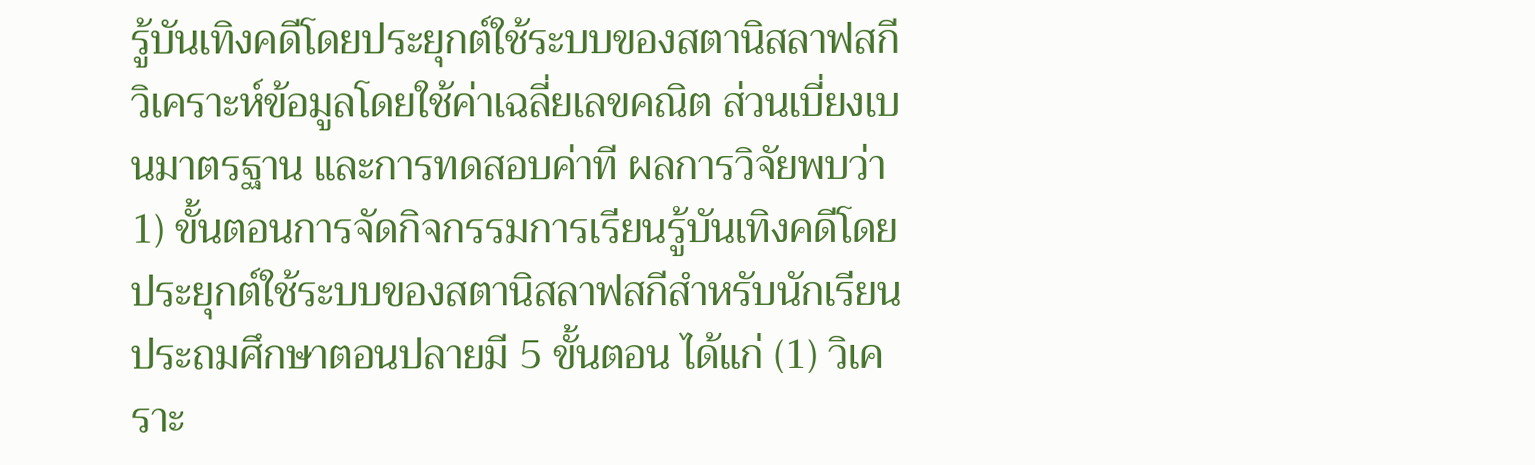รู้บันเทิงคดีโดยประยุกต์ใช้ระบบของสตานิสลาฟสกี วิเคราะห์ข้อมูลโดยใช้ค่าเฉลี่ยเลขคณิต ส่วนเบี่ยงเบนมาตรฐาน และการทดสอบค่าที ผลการวิจัยพบว่า 1) ขั้นตอนการจัดกิจกรรมการเรียนรู้บันเทิงคดีโดยประยุกต์ใช้ระบบของสตานิสลาฟสกีสำหรับนักเรียนประถมศึกษาตอนปลายมี 5 ขั้นตอน ได้แก่ (1) วิเคราะ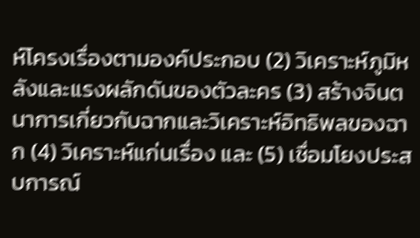ห์โครงเรื่องตามองค์ประกอบ (2) วิเคราะห์ภูมิหลังและแรงผลักดันของตัวละคร (3) สร้างจินตนาการเกี่ยวกับฉากและวิเคราะห์อิทธิพลของฉาก (4) วิเคราะห์แก่นเรื่อง และ (5) เชื่อมโยงประสบการณ์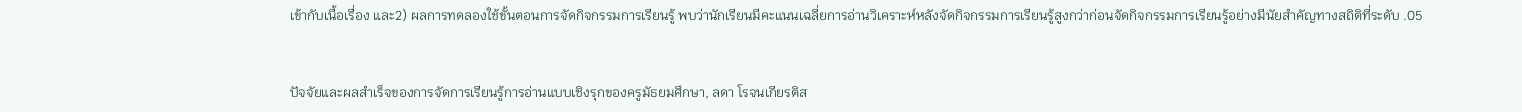เข้ากับเนื้อเรื่อง และ2) ผลการทดลองใช้ขั้นตอนการจัดกิจกรรมการเรียนรู้ พบว่านักเรียนมีคะแนนเฉลี่ยการอ่านวิเคราะห์หลังจัดกิจกรรมการเรียนรู้สูงกว่าก่อนจัดกิจกรรมการเรียนรู้อย่างมีนัยสำคัญทางสถิติที่ระดับ .05


ปัจจัยและผลสำเร็จของการจัดการเรียนรู้การอ่านแบบเชิงรุกของครูมัธยมศึกษา, ลดา โรจนเกียรติส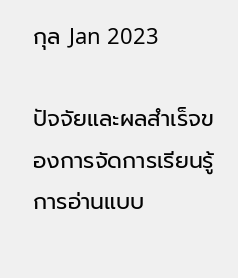กุล Jan 2023

ปัจจัยและผลสำเร็จของการจัดการเรียนรู้การอ่านแบบ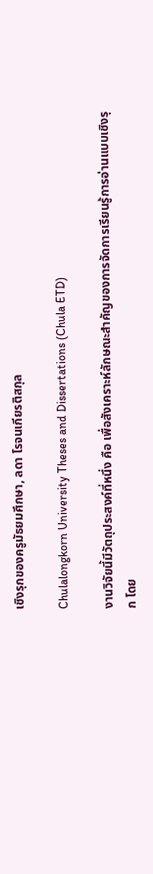เชิงรุกของครูมัธยมศึกษา, ลดา โรจนเกียรติสกุล

Chulalongkorn University Theses and Dissertations (Chula ETD)

งานวิจัยนี้มีวัตถุประสงค์ที่หนึ่ง คือ เพื่อสังเคราะห์ลักษณะสำคัญของการจัดการเรียนรู้การอ่านแบบเชิงรุก โดย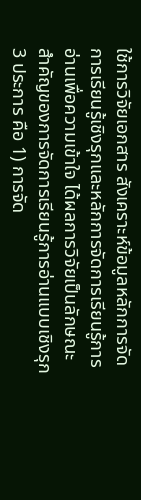ใช้การวิจัยเอกสาร สังเคราะห์ข้อมูลหลักการจัดการเรียนรู้เชิงรุกและหลักการจัดการเรียนรู้การอ่านเพื่อความเข้าใจ ได้ผลการวิจัยเป็นลักษณะสำคัญของการจัดการเรียนรู้การอ่านแบบเชิงรุก 3 ประการ คือ 1) การจัด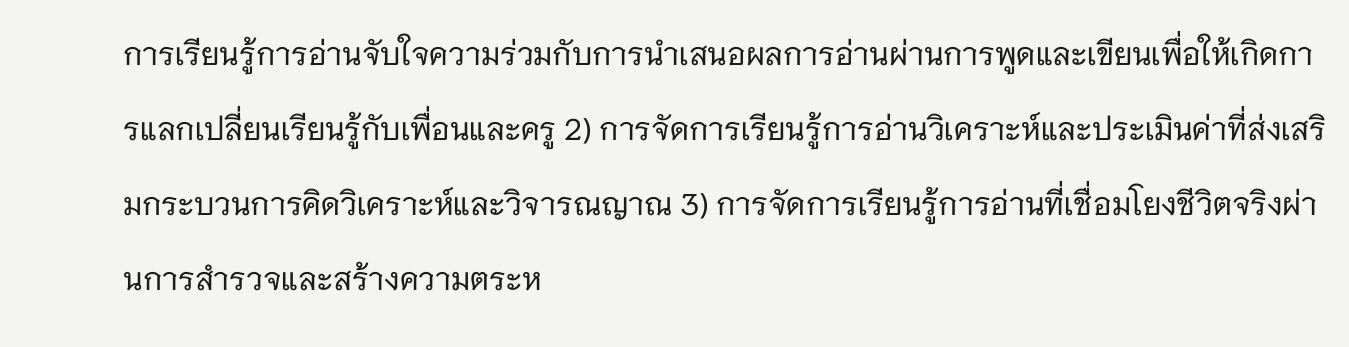การเรียนรู้การอ่านจับใจความร่วมกับการนำเสนอผลการอ่านผ่านการพูดและเขียนเพื่อให้เกิดการแลกเปลี่ยนเรียนรู้กับเพื่อนและครู 2) การจัดการเรียนรู้การอ่านวิเคราะห์และประเมินค่าที่ส่งเสริมกระบวนการคิดวิเคราะห์และวิจารณญาณ 3) การจัดการเรียนรู้การอ่านที่เชื่อมโยงชีวิตจริงผ่านการสำรวจและสร้างความตระห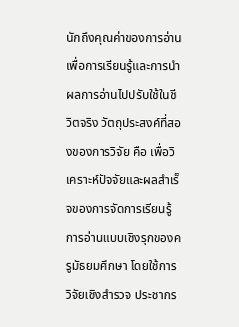นักถึงคุณค่าของการอ่านเพื่อการเรียนรู้และการนำผลการอ่านไปปรับใช้ในชีวิตจริง วัตถุประสงค์ที่สองของการวิจัย คือ เพื่อวิเคราะห์ปัจจัยและผลสำเร็จของการจัดการเรียนรู้การอ่านแบบเชิงรุกของครูมัธยมศึกษา โดยใช้การวิจัยเชิงสำรวจ ประชากร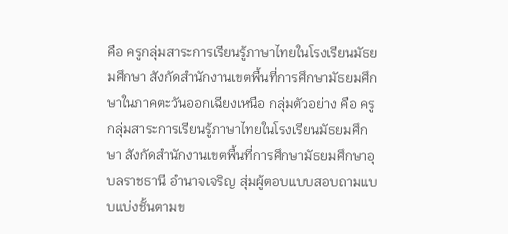คือ ครูกลุ่มสาระการเรียนรู้ภาษาไทยในโรงเรียนมัธยมศึกษา สังกัดสำนักงานเขตพื้นที่การศึกษามัธยมศึกษาในภาคตะวันออกเฉียงเหนือ กลุ่มตัวอย่าง คือ ครูกลุ่มสาระการเรียนรู้ภาษาไทยในโรงเรียนมัธยมศึกษา สังกัดสำนักงานเขตพื้นที่การศึกษามัธยมศึกษาอุบลราชธานี อำนาจเจริญ สุ่มผู้ตอบแบบสอบถามแบบแบ่งชั้นตามข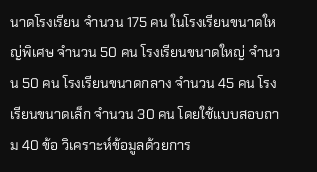นาดโรงเรียน จำนวน 175 คน ในโรงเรียนขนาดใหญ่พิเศษ จำนวน 50 คน โรงเรียนขนาดใหญ่ จำนวน 50 คน โรงเรียนขนาดกลาง จำนวน 45 คน โรงเรียนขนาดเล็ก จำนวน 30 คน โดยใช้แบบสอบถาม 40 ข้อ วิเคราะห์ข้อมูลด้วยการ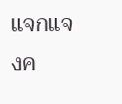แจกแจงค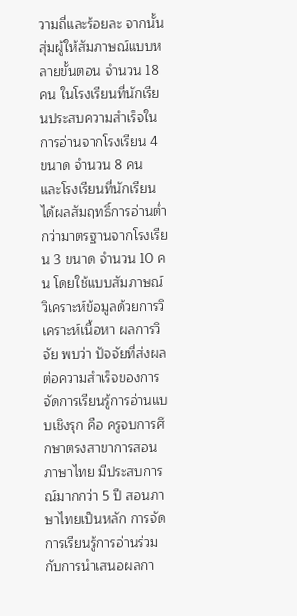วามถี่และร้อยละ จากนั้นสุ่มผู้ให้สัมภาษณ์แบบหลายขั้นตอน จำนวน 18 คน ในโรงเรียนที่นักเรียนประสบความสำเร็จในการอ่านจากโรงเรียน 4 ขนาด จำนวน 8 คน และโรงเรียนที่นักเรียนได้ผลสัมฤทธิ์การอ่านต่ำกว่ามาตรฐานจากโรงเรียน 3 ขนาด จำนวน 10 คน โดยใช้แบบสัมภาษณ์ วิเคราะห์ข้อมูลด้วยการวิเคราะห์เนื้อหา ผลการวิจัย พบว่า ปัจจัยที่ส่งผลต่อความสำเร็จของการจัดการเรียนรู้การอ่านแบบเชิงรุก คือ ครูจบการศึกษาตรงสาขาการสอนภาษาไทย มีประสบการณ์มากกว่า 5 ปี สอนภาษาไทยเป็นหลัก การจัดการเรียนรู้การอ่านร่วมกับการนำเสนอผลกา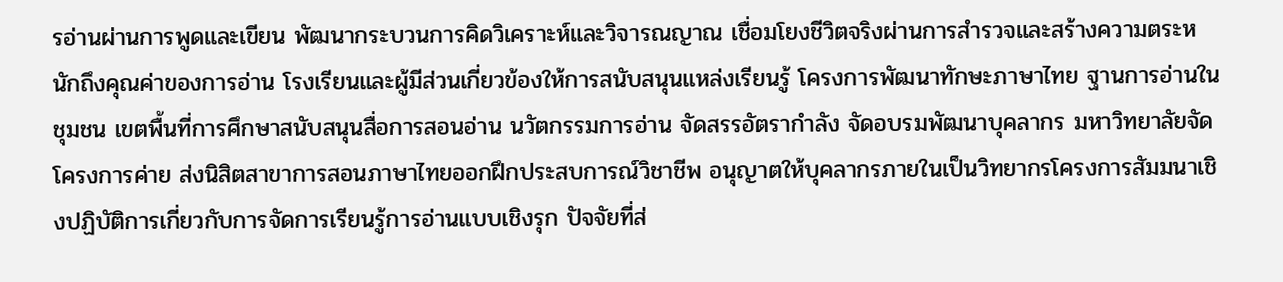รอ่านผ่านการพูดและเขียน พัฒนากระบวนการคิดวิเคราะห์และวิจารณญาณ เชื่อมโยงชีวิตจริงผ่านการสำรวจและสร้างความตระหนักถึงคุณค่าของการอ่าน โรงเรียนและผู้มีส่วนเกี่ยวข้องให้การสนับสนุนแหล่งเรียนรู้ โครงการพัฒนาทักษะภาษาไทย ฐานการอ่านในชุมชน เขตพื้นที่การศึกษาสนับสนุนสื่อการสอนอ่าน นวัตกรรมการอ่าน จัดสรรอัตรากำลัง จัดอบรมพัฒนาบุคลากร มหาวิทยาลัยจัดโครงการค่าย ส่งนิสิตสาขาการสอนภาษาไทยออกฝึกประสบการณ์วิชาชีพ อนุญาตให้บุคลากรภายในเป็นวิทยากรโครงการสัมมนาเชิงปฏิบัติการเกี่ยวกับการจัดการเรียนรู้การอ่านแบบเชิงรุก ปัจจัยที่ส่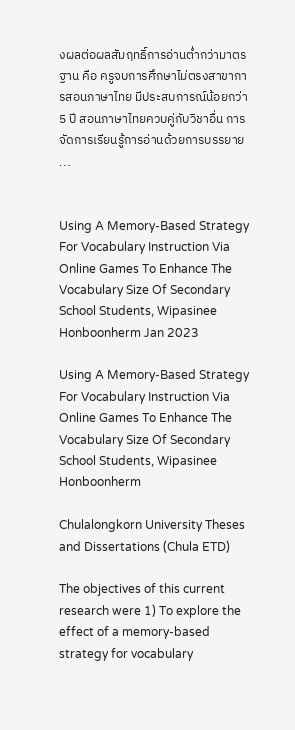งผลต่อผลสัมฤทธิ์การอ่านต่ำกว่ามาตรฐาน คือ ครูจบการศึกษาไม่ตรงสาขาการสอนภาษาไทย มีประสบการณ์น้อยกว่า 5 ปี สอนภาษาไทยควบคู่กับวิชาอื่น การจัดการเรียนรู้การอ่านด้วยการบรรยาย …


Using A Memory-Based Strategy For Vocabulary Instruction Via Online Games To Enhance The Vocabulary Size Of Secondary School Students, Wipasinee Honboonherm Jan 2023

Using A Memory-Based Strategy For Vocabulary Instruction Via Online Games To Enhance The Vocabulary Size Of Secondary School Students, Wipasinee Honboonherm

Chulalongkorn University Theses and Dissertations (Chula ETD)

The objectives of this current research were 1) To explore the effect of a memory-based strategy for vocabulary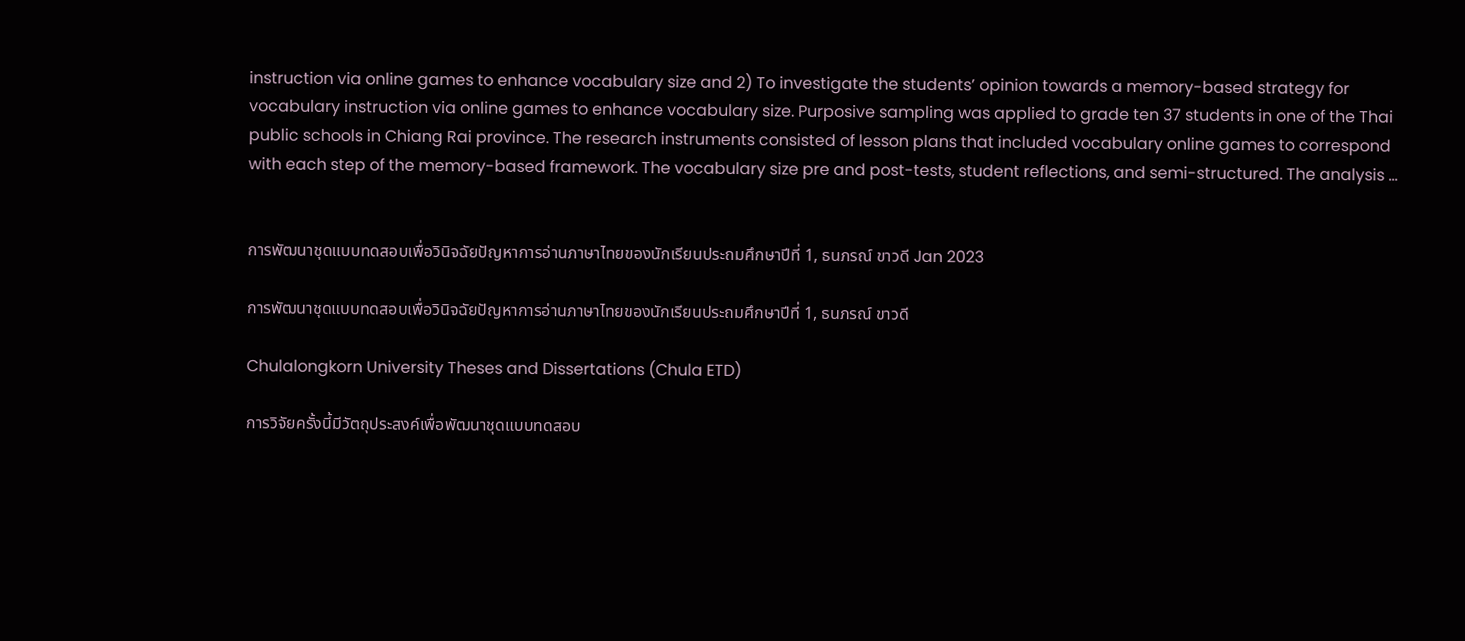instruction via online games to enhance vocabulary size and 2) To investigate the students’ opinion towards a memory-based strategy for vocabulary instruction via online games to enhance vocabulary size. Purposive sampling was applied to grade ten 37 students in one of the Thai public schools in Chiang Rai province. The research instruments consisted of lesson plans that included vocabulary online games to correspond with each step of the memory-based framework. The vocabulary size pre and post-tests, student reflections, and semi-structured. The analysis …


การพัฒนาชุดแบบทดสอบเพื่อวินิจฉัยปัญหาการอ่านภาษาไทยของนักเรียนประถมศึกษาปีที่ 1, ธนภรณ์ ขาวดี Jan 2023

การพัฒนาชุดแบบทดสอบเพื่อวินิจฉัยปัญหาการอ่านภาษาไทยของนักเรียนประถมศึกษาปีที่ 1, ธนภรณ์ ขาวดี

Chulalongkorn University Theses and Dissertations (Chula ETD)

การวิจัยครั้งนี้มีวัตถุประสงค์เพื่อพัฒนาชุดแบบทดสอบ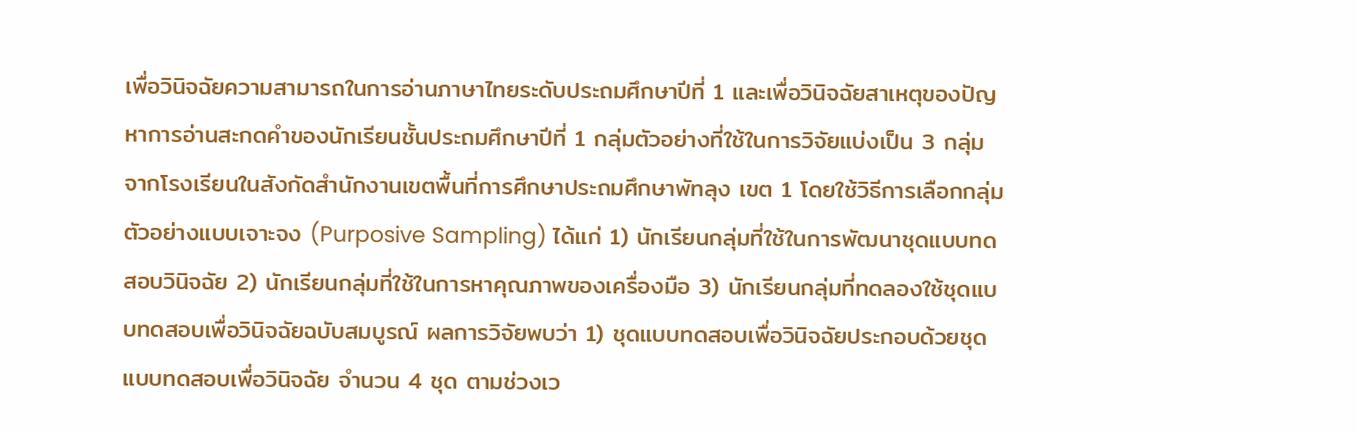เพื่อวินิจฉัยความสามารถในการอ่านภาษาไทยระดับประถมศึกษาปีที่ 1 และเพื่อวินิจฉัยสาเหตุของปัญหาการอ่านสะกดคำของนักเรียนชั้นประถมศึกษาปีที่ 1 กลุ่มตัวอย่างที่ใช้ในการวิจัยแบ่งเป็น 3 กลุ่ม จากโรงเรียนในสังกัดสำนักงานเขตพื้นที่การศึกษาประถมศึกษาพัทลุง เขต 1 โดยใช้วิธีการเลือกกลุ่มตัวอย่างแบบเจาะจง (Purposive Sampling) ได้แก่ 1) นักเรียนกลุ่มที่ใช้ในการพัฒนาชุดแบบทดสอบวินิจฉัย 2) นักเรียนกลุ่มที่ใช้ในการหาคุณภาพของเครื่องมือ 3) นักเรียนกลุ่มที่ทดลองใช้ชุดแบบทดสอบเพื่อวินิจฉัยฉบับสมบูรณ์ ผลการวิจัยพบว่า 1) ชุดแบบทดสอบเพื่อวินิจฉัยประกอบด้วยชุดแบบทดสอบเพื่อวินิจฉัย จำนวน 4 ชุด ตามช่วงเว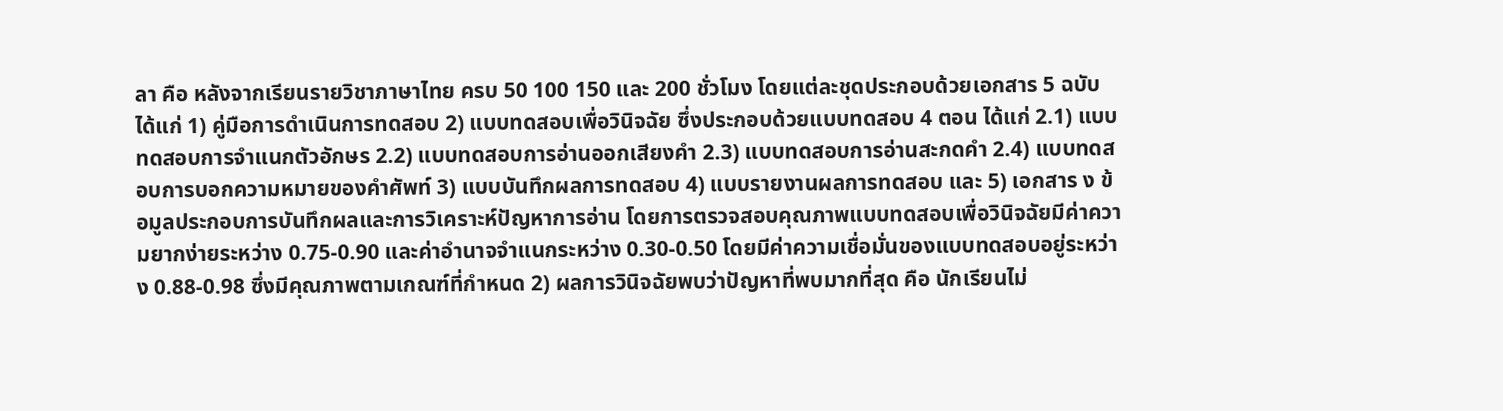ลา คือ หลังจากเรียนรายวิชาภาษาไทย ครบ 50 100 150 และ 200 ชั่วโมง โดยแต่ละชุดประกอบด้วยเอกสาร 5 ฉบับ ได้แก่ 1) คู่มือการดำเนินการทดสอบ 2) แบบทดสอบเพื่อวินิจฉัย ซึ่งประกอบด้วยแบบทดสอบ 4 ตอน ได้แก่ 2.1) แบบทดสอบการจำแนกตัวอักษร 2.2) แบบทดสอบการอ่านออกเสียงคำ 2.3) แบบทดสอบการอ่านสะกดคำ 2.4) แบบทดสอบการบอกความหมายของคำศัพท์ 3) แบบบันทึกผลการทดสอบ 4) แบบรายงานผลการทดสอบ และ 5) เอกสาร ง ข้อมูลประกอบการบันทึกผลและการวิเคราะห์ปัญหาการอ่าน โดยการตรวจสอบคุณภาพแบบทดสอบเพื่อวินิจฉัยมีค่าความยากง่ายระหว่าง 0.75-0.90 และค่าอำนาจจำแนกระหว่าง 0.30-0.50 โดยมีค่าความเชื่อมั่นของแบบทดสอบอยู่ระหว่าง 0.88-0.98 ซึ่งมีคุณภาพตามเกณฑ์ที่กำหนด 2) ผลการวินิจฉัยพบว่าปัญหาที่พบมากที่สุด คือ นักเรียนไม่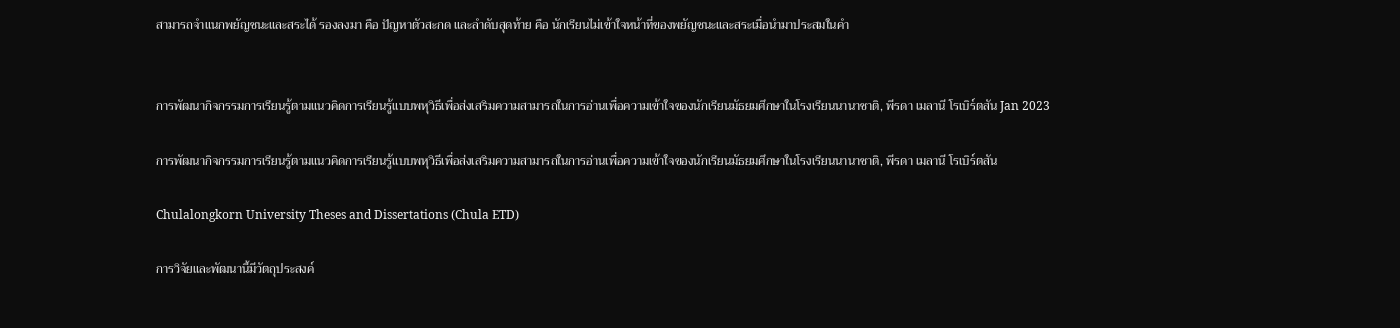สามารถจำแนกพยัญชนะและสระได้ รองลงมา คือ ปัญหาตัวสะกด และลำดับสุดท้าย คือ นักเรียนไม่เข้าใจหน้าที่ของพยัญชนะและสระเมื่อนำมาประสมในคำ


การพัฒนากิจกรรมการเรียนรู้ตามแนวคิดการเรียนรู้แบบพหุวิธีเพื่อส่งเสริมความสามารถในการอ่านเพื่อความเข้าใจของนักเรียนมัธยมศึกษาในโรงเรียนนานาชาติ, พีรดา เมลานี โรเบิร์ตสัน Jan 2023

การพัฒนากิจกรรมการเรียนรู้ตามแนวคิดการเรียนรู้แบบพหุวิธีเพื่อส่งเสริมความสามารถในการอ่านเพื่อความเข้าใจของนักเรียนมัธยมศึกษาในโรงเรียนนานาชาติ, พีรดา เมลานี โรเบิร์ตสัน

Chulalongkorn University Theses and Dissertations (Chula ETD)

การวิจัยและพัฒนานี้มีวัตถุประสงค์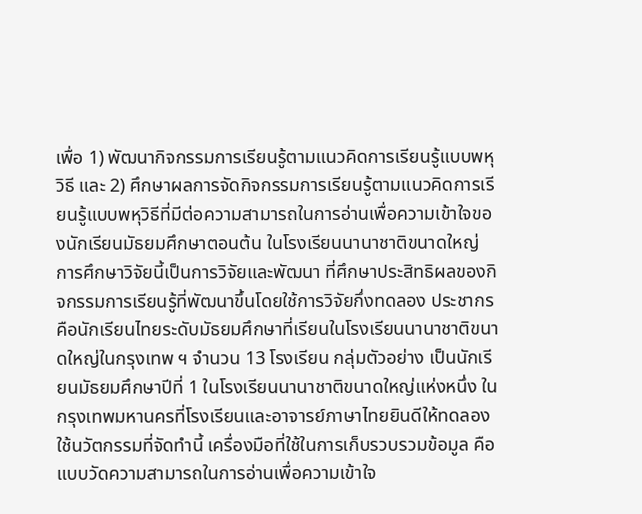เพื่อ 1) พัฒนากิจกรรมการเรียนรู้ตามแนวคิดการเรียนรู้แบบพหุวิธี และ 2) ศึกษาผลการจัดกิจกรรมการเรียนรู้ตามแนวคิดการเรียนรู้แบบพหุวิธีที่มีต่อความสามารถในการอ่านเพื่อความเข้าใจของนักเรียนมัธยมศึกษาตอนต้น ในโรงเรียนนานาชาติขนาดใหญ่ การศึกษาวิจัยนี้เป็นการวิจัยและพัฒนา ที่ศึกษาประสิทธิผลของกิจกรรมการเรียนรู้ที่พัฒนาขึ้นโดยใช้การวิจัยกึ่งทดลอง ประชากรคือนักเรียนไทยระดับมัธยมศึกษาที่เรียนในโรงเรียนนานาชาติขนาดใหญ่ในกรุงเทพ ฯ จำนวน 13 โรงเรียน กลุ่มตัวอย่าง เป็นนักเรียนมัธยมศึกษาปีที่ 1 ในโรงเรียนนานาชาติขนาดใหญ่แห่งหนึ่ง ในกรุงเทพมหานครที่โรงเรียนและอาจารย์ภาษาไทยยินดีให้ทดลองใช้นวัตกรรมที่จัดทำนี้ เครื่องมือที่ใช้ในการเก็บรวบรวมข้อมูล คือ แบบวัดความสามารถในการอ่านเพื่อความเข้าใจ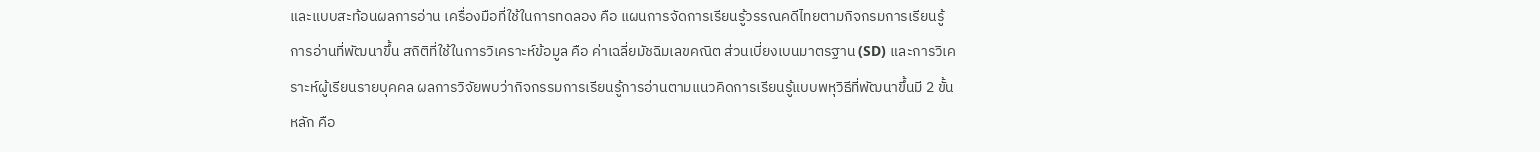และแบบสะท้อนผลการอ่าน เครื่องมือที่ใช้ในการทดลอง คือ แผนการจัดการเรียนรู้วรรณคดีไทยตามกิจกรมการเรียนรู้การอ่านที่พัฒนาขึ้น สถิติที่ใช้ในการวิเคราะห์ข้อมูล คือ ค่าเฉลี่ยมัชฉิมเลขคณิต ส่วนเบี่ยงเบนมาตรฐาน (SD) และการวิเคราะห์ผู้เรียนรายบุคคล ผลการวิจัยพบว่ากิจกรรมการเรียนรู้การอ่านตามแนวคิดการเรียนรู้แบบพหุวิธีที่พัฒนาขึ้นมี 2 ขั้นหลัก คือ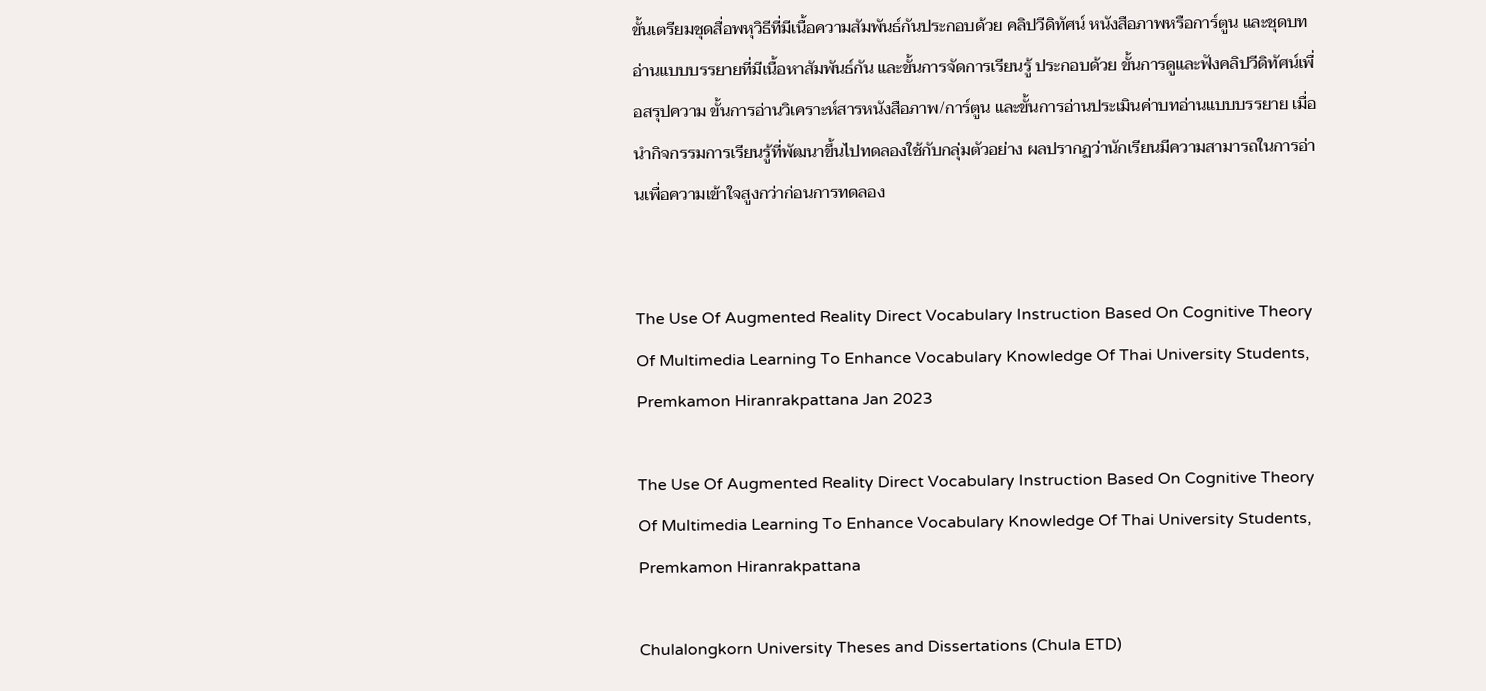ขั้นเตรียมชุดสื่อพหุวิธีที่มีเนื้อความสัมพันธ์กันประกอบด้วย คลิปวีดิทัศน์ หนังสือภาพหรือการ์ตูน และชุดบทอ่านแบบบรรยายที่มีเนื้อหาสัมพันธ์กัน และขั้นการจัดการเรียนรู้ ประกอบด้วย ขั้นการดูและฟังคลิปวีดิทัศน์เพื่อสรุปความ ขั้นการอ่านวิเคราะห์สารหนังสือภาพ/การ์ตูน และขั้นการอ่านประเมินค่าบทอ่านแบบบรรยาย เมื่อนำกิจกรรมการเรียนรู้ที่พัฒนาขึ้นไปทดลองใช้กับกลุ่มตัวอย่าง ผลปรากฏว่านักเรียนมีความสามารถในการอ่านเพื่อความเข้าใจสูงกว่าก่อนการทดลอง


The Use Of Augmented Reality Direct Vocabulary Instruction Based On Cognitive Theory Of Multimedia Learning To Enhance Vocabulary Knowledge Of Thai University Students, Premkamon Hiranrakpattana Jan 2023

The Use Of Augmented Reality Direct Vocabulary Instruction Based On Cognitive Theory Of Multimedia Learning To Enhance Vocabulary Knowledge Of Thai University Students, Premkamon Hiranrakpattana

Chulalongkorn University Theses and Dissertations (Chula ETD)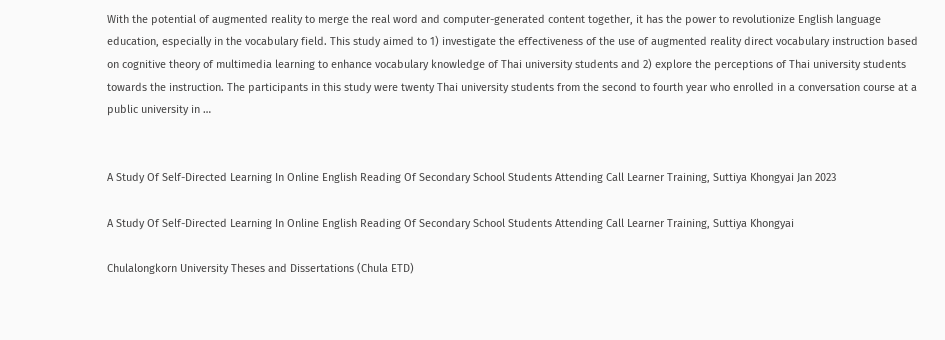With the potential of augmented reality to merge the real word and computer-generated content together, it has the power to revolutionize English language education, especially in the vocabulary field. This study aimed to 1) investigate the effectiveness of the use of augmented reality direct vocabulary instruction based on cognitive theory of multimedia learning to enhance vocabulary knowledge of Thai university students and 2) explore the perceptions of Thai university students towards the instruction. The participants in this study were twenty Thai university students from the second to fourth year who enrolled in a conversation course at a public university in …


A Study Of Self-Directed Learning In Online English Reading Of Secondary School Students Attending Call Learner Training, Suttiya Khongyai Jan 2023

A Study Of Self-Directed Learning In Online English Reading Of Secondary School Students Attending Call Learner Training, Suttiya Khongyai

Chulalongkorn University Theses and Dissertations (Chula ETD)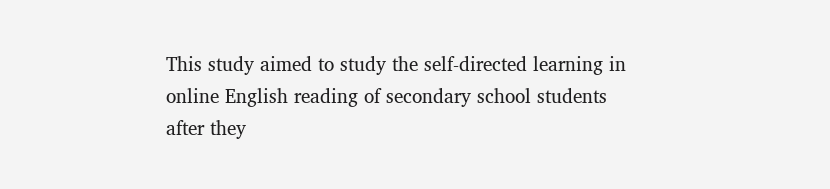This study aimed to study the self-directed learning in online English reading of secondary school students after they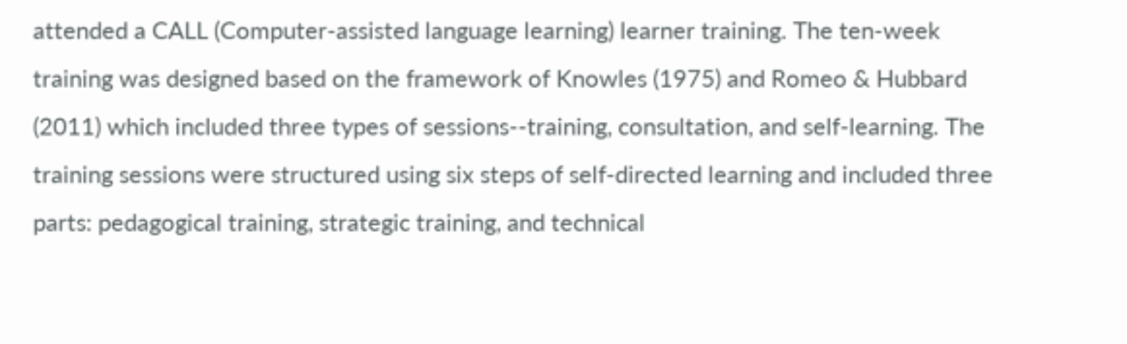attended a CALL (Computer-assisted language learning) learner training. The ten-week training was designed based on the framework of Knowles (1975) and Romeo & Hubbard (2011) which included three types of sessions--training, consultation, and self-learning. The training sessions were structured using six steps of self-directed learning and included three parts: pedagogical training, strategic training, and technical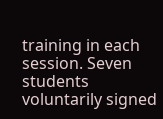training in each session. Seven students voluntarily signed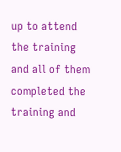up to attend the training and all of them completed the training and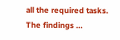all the required tasks. The findings …